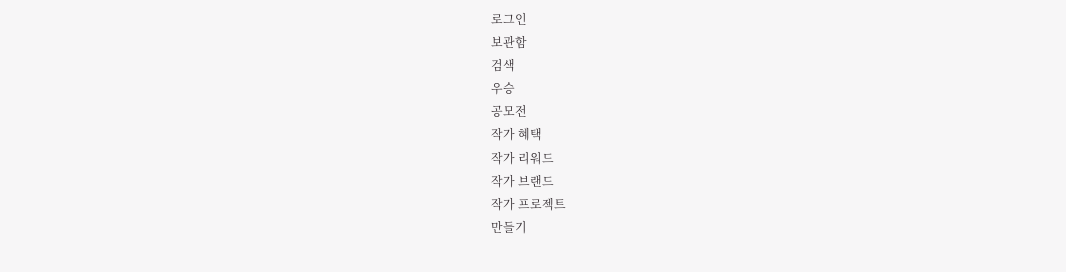로그인
보관함
검색
우승
공모전
작가 혜택
작가 리워드
작가 브랜드
작가 프로젝트
만들기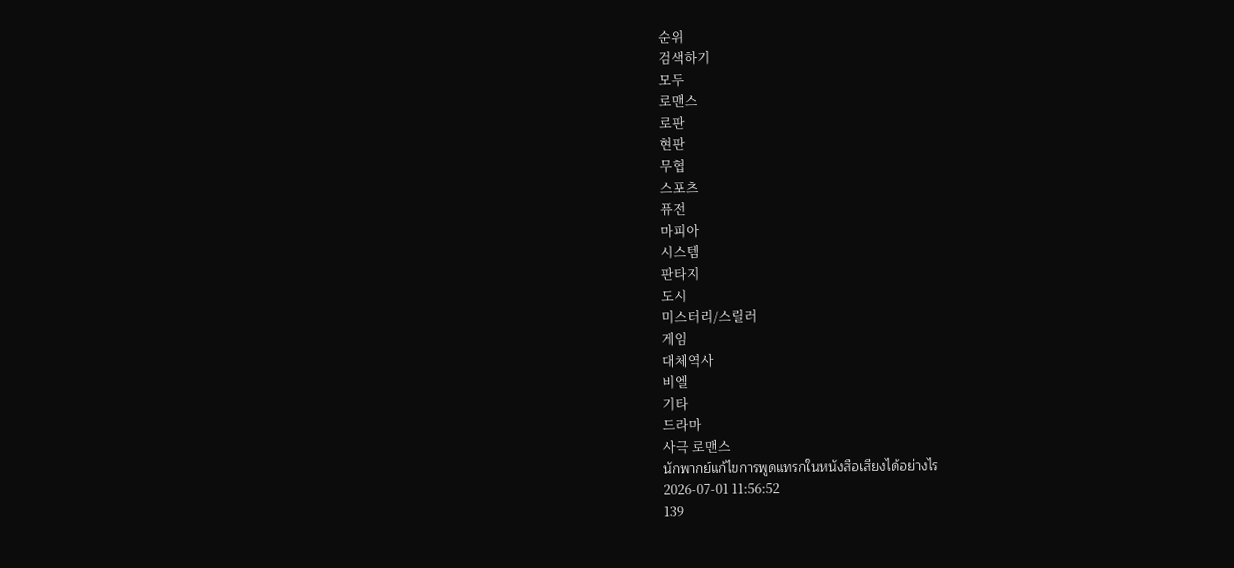순위
검색하기
모두
로맨스
로판
현판
무협
스포츠
퓨전
마피아
시스템
판타지
도시
미스터리/스릴러
게임
대체역사
비엘
기타
드라마
사극 로맨스
นักพากย์แก้ไขการพูดแทรกในหนังสือเสียงได้อย่างไร
2026-07-01 11:56:52
139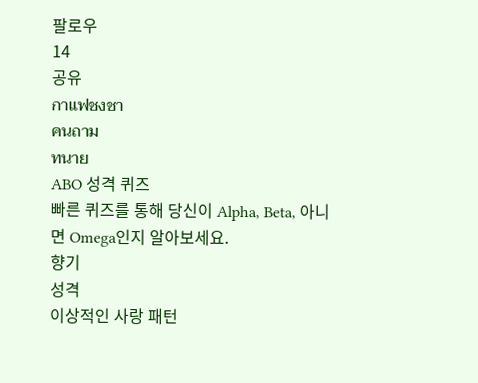팔로우
14
공유
กาแฟชงชา
คนถาม
ทนาย
ABO 성격 퀴즈
빠른 퀴즈를 통해 당신이 Alpha, Beta, 아니면 Omega인지 알아보세요.
향기
성격
이상적인 사랑 패턴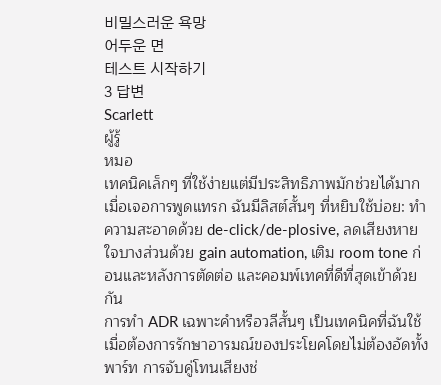비밀스러운 욕망
어두운 면
테스트 시작하기
3 답변
Scarlett
ผู้รู้
หมอ
เทคนิคเล็กๆ ที่ใช้ง่ายแต่มีประสิทธิภาพมักช่วยได้มากเมื่อเจอการพูดแทรก ฉันมีลิสต์สั้นๆ ที่หยิบใช้บ่อย: ทำความสะอาดด้วย de-click/de-plosive, ลดเสียงหายใจบางส่วนด้วย gain automation, เติม room tone ก่อนและหลังการตัดต่อ และคอมพ์เทคที่ดีที่สุดเข้าด้วยกัน
การทำ ADR เฉพาะคำหรือวลีสั้นๆ เป็นเทคนิคที่ฉันใช้เมื่อต้องการรักษาอารมณ์ของประโยคโดยไม่ต้องอัดทั้งพาร์ท การจับคู่โทนเสียงช่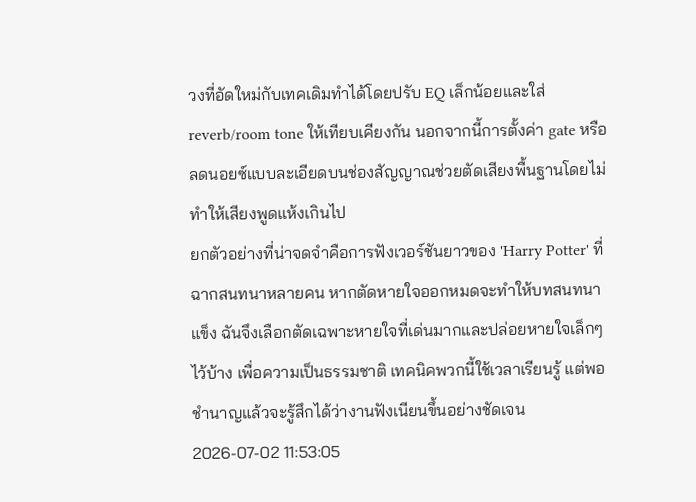วงที่อัดใหม่กับเทคเดิมทำได้โดยปรับ EQ เล็กน้อยและใส่ reverb/room tone ให้เทียบเคียงกัน นอกจากนี้การตั้งค่า gate หรือลดนอยซ์แบบละเอียดบนช่องสัญญาณช่วยตัดเสียงพื้นฐานโดยไม่ทำให้เสียงพูดแห้งเกินไป
ยกตัวอย่างที่น่าจดจำคือการฟังเวอร์ชันยาวของ 'Harry Potter' ที่ฉากสนทนาหลายคน หากตัดหายใจออกหมดจะทำให้บทสนทนาแข็ง ฉันจึงเลือกตัดเฉพาะหายใจที่เด่นมากและปล่อยหายใจเล็กๆ ไว้บ้าง เพื่อความเป็นธรรมชาติ เทคนิคพวกนี้ใช้เวลาเรียนรู้ แต่พอชำนาญแล้วจะรู้สึกได้ว่างานฟังเนียนขึ้นอย่างชัดเจน
2026-07-02 11:53:05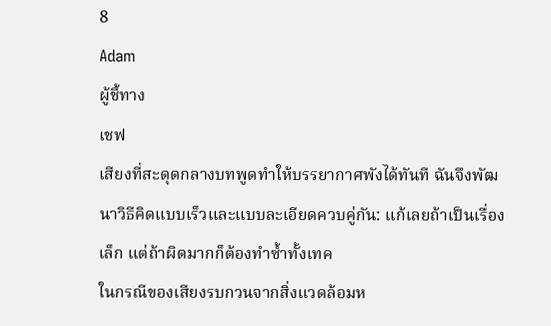8
Adam
ผู้ชี้ทาง
เชฟ
เสียงที่สะดุดกลางบทพูดทำให้บรรยากาศพังได้ทันที ฉันจึงพัฒนาวิธีคิดแบบเร็วและแบบละเอียดควบคู่กัน: แก้เลยถ้าเป็นเรื่องเล็ก แต่ถ้าผิดมากก็ต้องทำซ้ำทั้งเทค
ในกรณีของเสียงรบกวนจากสิ่งแวดล้อมห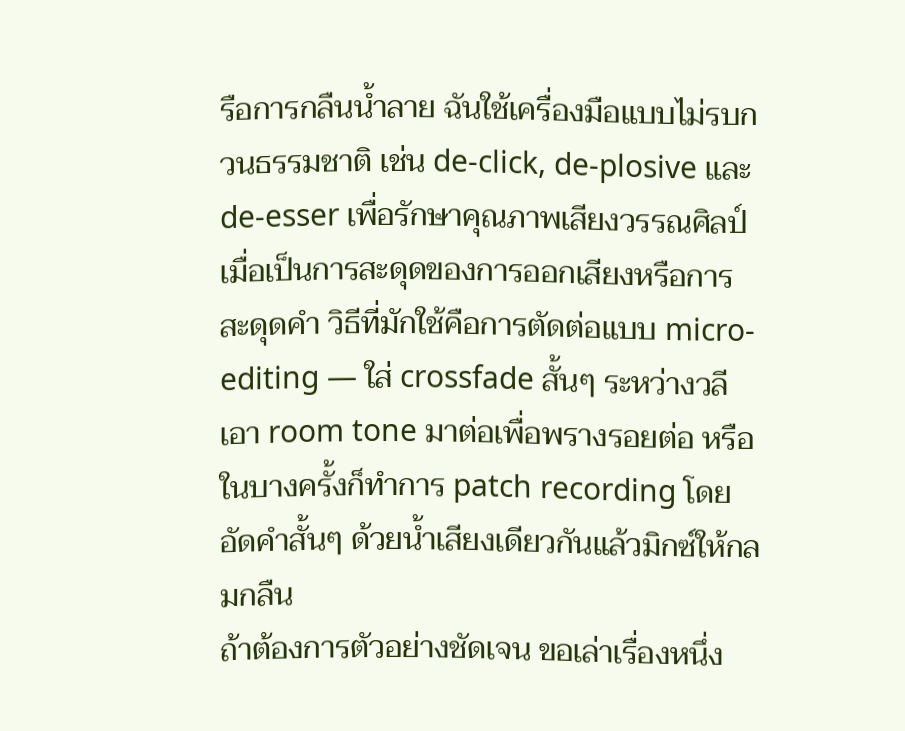รือการกลืนน้ำลาย ฉันใช้เครื่องมือแบบไม่รบกวนธรรมชาติ เช่น de-click, de-plosive และ de-esser เพื่อรักษาคุณภาพเสียงวรรณศิลป์ เมื่อเป็นการสะดุดของการออกเสียงหรือการสะดุดคำ วิธีที่มักใช้คือการตัดต่อแบบ micro-editing — ใส่ crossfade สั้นๆ ระหว่างวลี เอา room tone มาต่อเพื่อพรางรอยต่อ หรือในบางครั้งก็ทำการ patch recording โดยอัดคำสั้นๆ ด้วยน้ำเสียงเดียวกันแล้วมิกซ์ให้กลมกลืน
ถ้าต้องการตัวอย่างชัดเจน ขอเล่าเรื่องหนึ่ง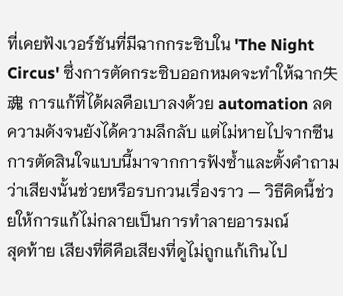ที่เคยฟังเวอร์ชันที่มีฉากกระซิบใน 'The Night Circus' ซึ่งการตัดกระซิบออกหมดจะทำให้ฉาก失魂 การแก้ที่ได้ผลคือเบาลงด้วย automation ลดความดังจนยังได้ความลึกลับ แต่ไม่หายไปจากซีน การตัดสินใจแบบนี้มาจากการฟังซ้ำและตั้งคำถามว่าเสียงนั้นช่วยหรือรบกวนเรื่องราว — วิธีคิดนี้ช่วยให้การแก้ไม่กลายเป็นการทำลายอารมณ์
สุดท้าย เสียงที่ดีคือเสียงที่ดูไม่ถูกแก้เกินไป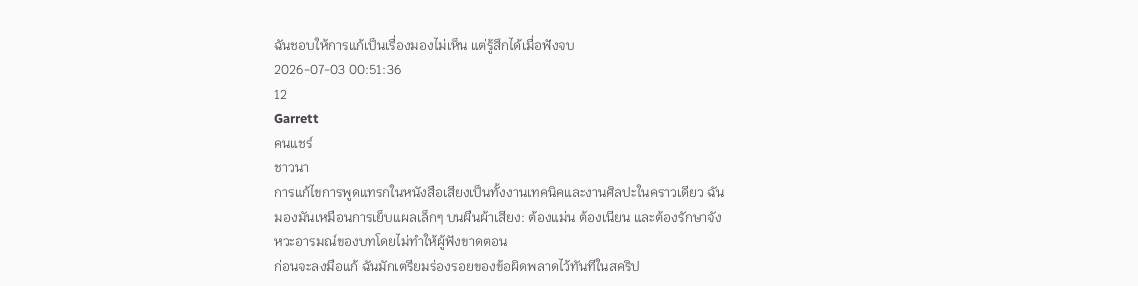ฉันชอบให้การแก้เป็นเรื่องมองไม่เห็น แต่รู้สึกได้เมื่อฟังจบ
2026-07-03 00:51:36
12
Garrett
คนแชร์
ชาวนา
การแก้ไขการพูดแทรกในหนังสือเสียงเป็นทั้งงานเทคนิคและงานศิลปะในคราวเดียว ฉันมองมันเหมือนการเย็บแผลเล็กๆ บนผืนผ้าเสียง: ต้องแม่น ต้องเนียน และต้องรักษาจังหวะอารมณ์ของบทโดยไม่ทำให้ผู้ฟังขาดตอน
ก่อนจะลงมือแก้ ฉันมักเตรียมร่องรอยของข้อผิดพลาดไว้ทันทีในสคริป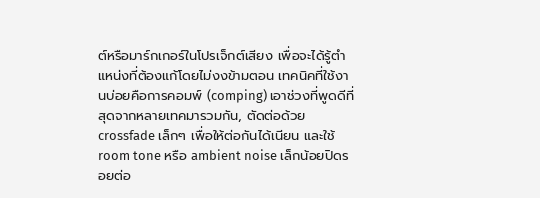ต์หรือมาร์กเกอร์ในโปรเจ็กต์เสียง เพื่อจะได้รู้ตำแหน่งที่ต้องแก้โดยไม่งงข้ามตอน เทคนิคที่ใช้งานบ่อยคือการคอมพ์ (comping) เอาช่วงที่พูดดีที่สุดจากหลายเทคมารวมกัน, ตัดต่อด้วย crossfade เล็กๆ เพื่อให้ต่อกันได้เนียน และใช้ room tone หรือ ambient noise เล็กน้อยปิดรอยต่อ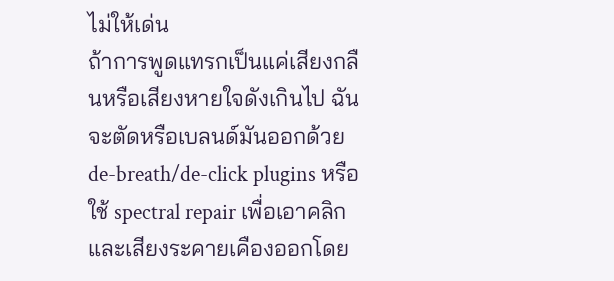ไม่ให้เด่น
ถ้าการพูดแทรกเป็นแค่เสียงกลืนหรือเสียงหายใจดังเกินไป ฉันจะตัดหรือเบลนด์มันออกด้วย de-breath/de-click plugins หรือใช้ spectral repair เพื่อเอาคลิกและเสียงระคายเคืองออกโดย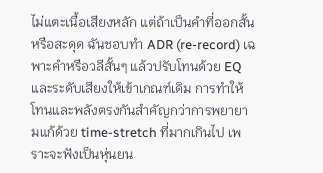ไม่แตะเนื้อเสียงหลัก แต่ถ้าเป็นคำที่ออกสั้นหรือสะดุด ฉันชอบทำ ADR (re-record) เฉพาะคำหรือวลีสั้นๆ แล้วปรับโทนด้วย EQ และระดับเสียงให้เข้าเกณฑ์เดิม การทำให้โทนและพลังตรงกันสำคัญกว่าการพยายามแก้ด้วย time-stretch ที่มากเกินไป เพราะจะฟังเป็นหุ่นยน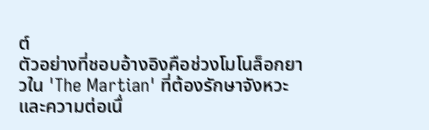ต์
ตัวอย่างที่ชอบอ้างอิงคือช่วงโมโนล็อกยาวใน 'The Martian' ที่ต้องรักษาจังหวะและความต่อเนื่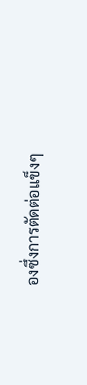องซึ่งการตัดต่อแข็งๆ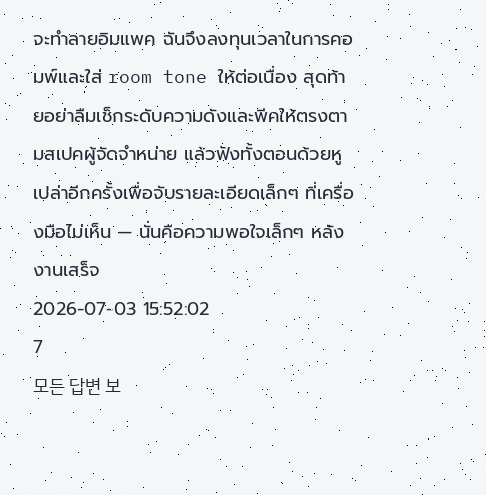จะทำลายอิมแพค ฉันจึงลงทุนเวลาในการคอมพ์และใส่ room tone ให้ต่อเนื่อง สุดท้ายอย่าลืมเช็กระดับความดังและพีคให้ตรงตามสเปคผู้จัดจำหน่าย แล้วฟังทั้งตอนด้วยหูเปล่าอีกครั้งเพื่อจับรายละเอียดเล็กๆ ที่เครื่องมือไม่เห็น — นั่นคือความพอใจเล็กๆ หลังงานเสร็จ
2026-07-03 15:52:02
7
모든 답변 보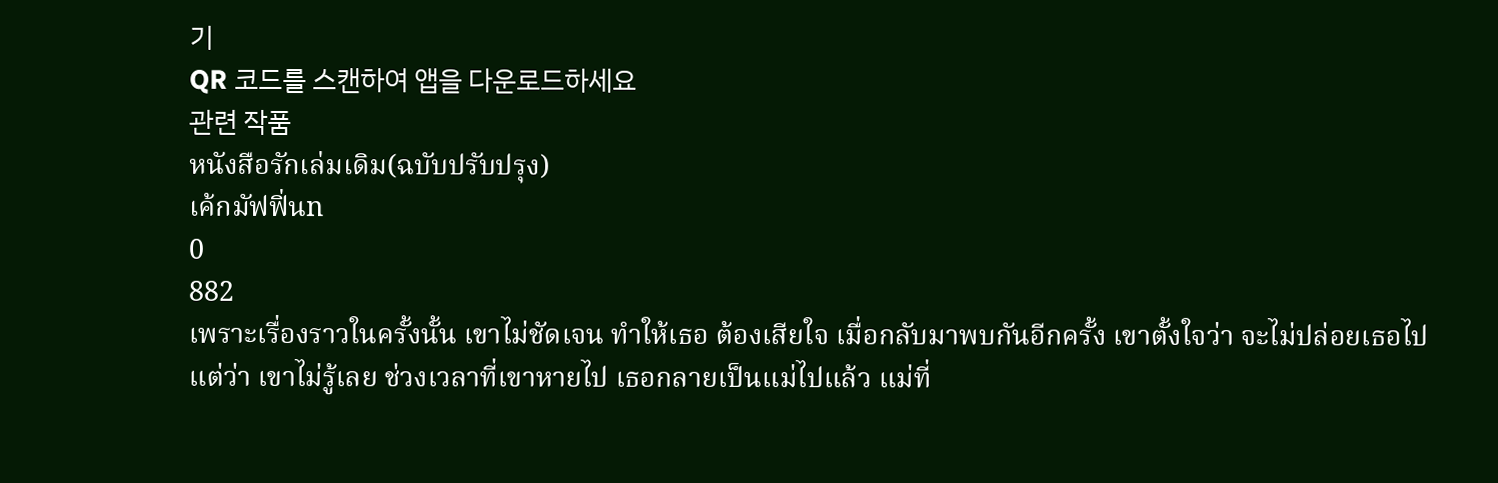기
QR 코드를 스캔하여 앱을 다운로드하세요
관련 작품
หนังสือรักเล่มเดิม(ฉบับปรับปรุง)
เค้กมัฟฟิ่นn
0
882
เพราะเรื่องราวในครั้งนั้น เขาไม่ชัดเจน ทำให้เธอ ต้องเสียใจ เมื่อกลับมาพบกันอีกครั้ง เขาตั้งใจว่า จะไม่ปล่อยเธอไป แต่ว่า เขาไม่รู้เลย ช่วงเวลาที่เขาหายไป เธอกลายเป็นแม่ไปแล้ว แม่ที่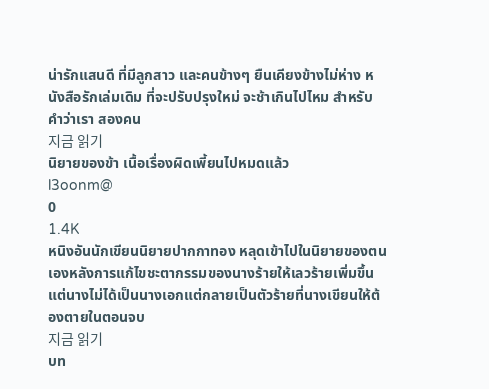น่ารักแสนดี ที่มีลูกสาว และคนข้างๆ ยืนเคียงข้างไม่ห่าง หนังสือรักเล่มเดิม ที่จะปรับปรุงใหม่ จะช้าเกินไปไหม สำหรับคำว่าเรา สองคน
지금 읽기
นิยายของข้า เนื้อเรื่องผิดเพี้ยนไปหมดแล้ว
l3oonm@
0
1.4K
หนิงอันนักเขียนนิยายปากกาทอง หลุดเข้าไปในนิยายของตนเองหลังการแก้ไขชะตากรรมของนางร้ายให้เลวร้ายเพิ่มขึ้น แต่นางไม่ได้เป็นนางเอกแต่กลายเป็นตัวร้ายที่นางเขียนให้ต้องตายในตอนจบ
지금 읽기
บท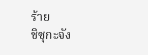ร้าย
ชิซุกะจัง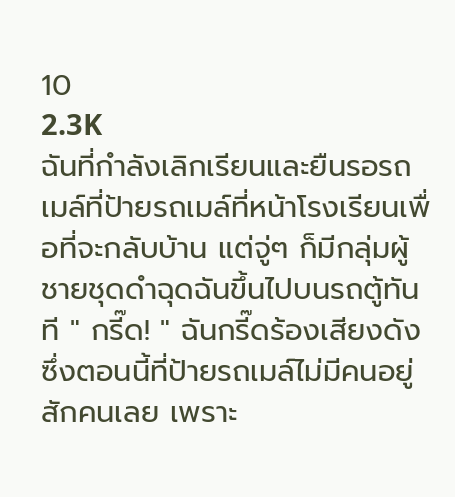10
2.3K
ฉันที่กำลังเลิกเรียนและยืนรอรถเมล์ที่ป้ายรถเมล์ที่หน้าโรงเรียนเพื่อที่จะกลับบ้าน แต่จู่ๆ ก็มีกลุ่มผู้ชายชุดดำฉุดฉันขึ้นไปบนรถตู้ทันที " กรี๊ด! " ฉันกรี๊ดร้องเสียงดัง ซึ่งตอนนี้ที่ป้ายรถเมล์ไม่มีคนอยู่สักคนเลย เพราะ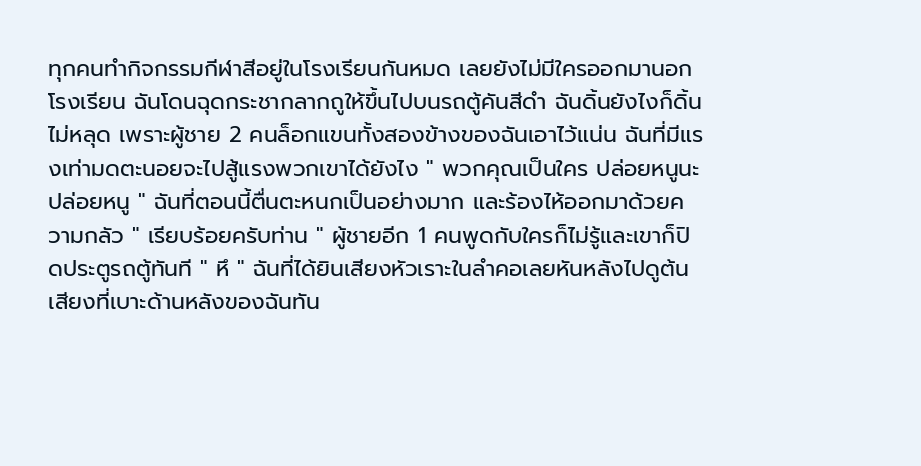ทุกคนทำกิจกรรมกีฬาสีอยู่ในโรงเรียนกันหมด เลยยังไม่มีใครออกมานอกโรงเรียน ฉันโดนฉุดกระชากลากถูให้ขึ้นไปบนรถตู้คันสีดำ ฉันดิ้นยังไงก็ดิ้นไม่หลุด เพราะผู้ชาย 2 คนล็อกแขนทั้งสองข้างของฉันเอาไว้แน่น ฉันที่มีแรงเท่ามดตะนอยจะไปสู้แรงพวกเขาได้ยังไง " พวกคุณเป็นใคร ปล่อยหนูนะ ปล่อยหนู " ฉันที่ตอนนี้ตื่นตะหนกเป็นอย่างมาก และร้องไห้ออกมาด้วยความกลัว " เรียบร้อยครับท่าน " ผู้ชายอีก 1 คนพูดกับใครก็ไม่รู้และเขาก็ปิดประตูรถตู้ทันที " หึ " ฉันที่ได้ยินเสียงหัวเราะในลำคอเลยหันหลังไปดูต้นเสียงที่เบาะด้านหลังของฉันทัน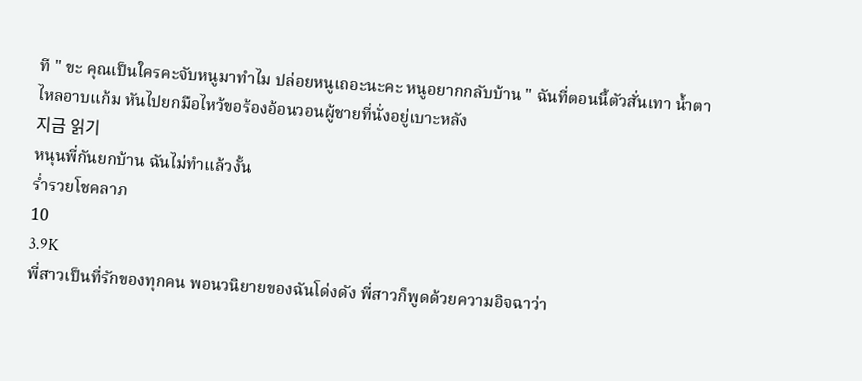ที " ขะ คุณเป็นใครคะจับหนูมาทำไม ปล่อยหนูเถอะนะคะ หนูอยากกลับบ้าน " ฉันที่ตอนนี้ตัวสั่นเทา น้ำตาไหลอาบแก้ม หันไปยกมือไหว้ขอร้องอ้อนวอนผู้ชายที่นั่งอยู่เบาะหลัง
지금 읽기
หนุนพี่กันยกบ้าน ฉันไม่ทำแล้วงั้น
ร่ำรวยโชคลาภ
10
3.9K
พี่สาวเป็นที่รักของทุกคน พอนวนิยายของฉันโด่งดัง พี่สาวก็พูดด้วยความอิจฉาว่า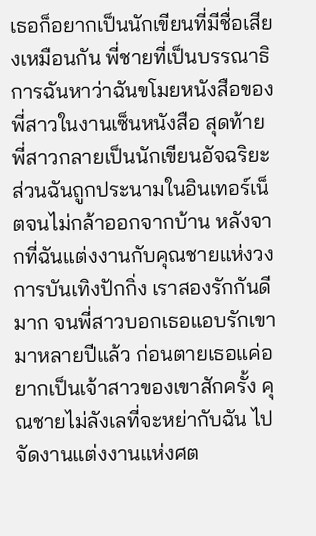เธอก็อยากเป็นนักเขียนที่มีชื่อเสียงเหมือนกัน พี่ชายที่เป็นบรรณาธิการฉันหาว่าฉันขโมยหนังสือของพี่สาวในงานเซ็นหนังสือ สุดท้ายพี่สาวกลายเป็นนักเขียนอัจฉริยะ ส่วนฉันถูกประนามในอินเทอร์เน็ตจนไม่กล้าออกจากบ้าน หลังจากที่ฉันแต่งงานกับคุณชายแห่งวงการบันเทิงปักกิ่ง เราสองรักกันดีมาก จนพี่สาวบอกเธอแอบรักเขามาหลายปีแล้ว ก่อนตายเธอแค่อยากเป็นเจ้าสาวของเขาสักครั้ง คุณชายไม่ลังเลที่จะหย่ากับฉัน ไปจัดงานแต่งงานแห่งศต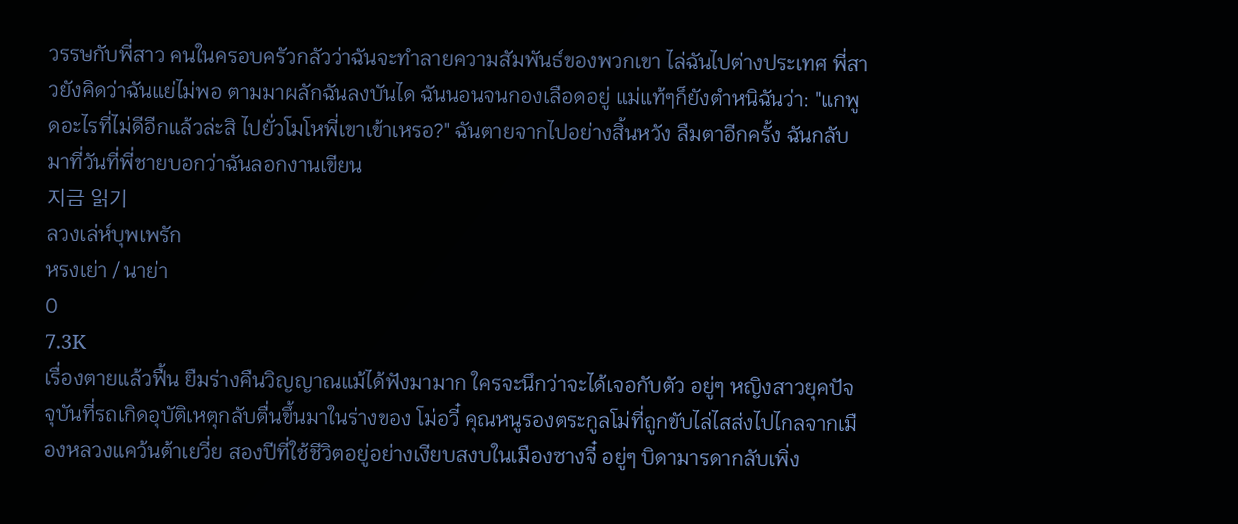วรรษกับพี่สาว คนในครอบครัวกลัวว่าฉันจะทำลายความสัมพันธ์ของพวกเขา ไล่ฉันไปต่างประเทศ พี่สาวยังคิดว่าฉันแย่ไม่พอ ตามมาผลักฉันลงบันได ฉันนอนจนกองเลือดอยู่ แม่แท้ๆก็ยังตำหนิฉันว่า: "แกพูดอะไรที่ไม่ดีอีกแล้วล่ะสิ ไปยั่วโมโหพี่เขาเข้าเหรอ?" ฉันตายจากไปอย่างสิ้นหวัง ลืมตาอีกครั้ง ฉันกลับมาที่วันที่พี่ชายบอกว่าฉันลอกงานเขียน
지금 읽기
ลวงเล่ห์บุพเพรัก
หรงเย่า / นาย่า
0
7.3K
เรื่องตายแล้วฟื้น ยืมร่างคืนวิญญาณแม้ได้ฟังมามาก ใครจะนึกว่าจะได้เจอกับตัว อยู่ๆ หญิงสาวยุคปัจจุบันที่รถเกิดอุบัติเหตุกลับตื่นขึ้นมาในร่างของ โม่อวี๋ คุณหนูรองตระกูลโม่ที่ถูกขับไล่ไสส่งไปไกลจากเมืองหลวงแคว้นต้าเยวี่ย สองปีที่ใช้ชีวิตอยู่อย่างเงียบสงบในเมืองซางจี๋ อยู่ๆ บิดามารดากลับเพิ่ง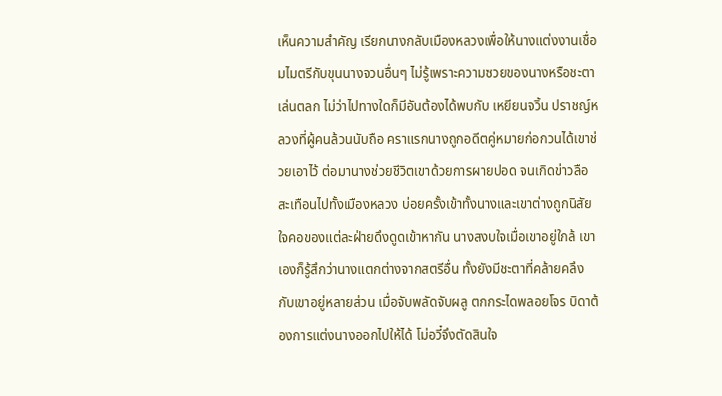เห็นความสำคัญ เรียกนางกลับเมืองหลวงเพื่อให้นางแต่งงานเชื่อมไมตรีกับขุนนางจวนอื่นๆ ไม่รู้เพราะความซวยของนางหรือชะตาเล่นตลก ไม่ว่าไปทางใดก็มีอันต้องได้พบกับ เหยียนจวิ้น ปราชญ์หลวงที่ผู้คนล้วนนับถือ คราแรกนางถูกอดีตคู่หมายก่อกวนได้เขาช่วยเอาไว้ ต่อมานางช่วยชีวิตเขาด้วยการผายปอด จนเกิดข่าวลือสะเทือนไปทั้งเมืองหลวง บ่อยครั้งเข้าทั้งนางและเขาต่างถูกนิสัยใจคอของแต่ละฝ่ายดึงดูดเข้าหากัน นางสงบใจเมื่อเขาอยู่ใกล้ เขาเองก็รู้สึกว่านางแตกต่างจากสตรีอื่น ทั้งยังมีชะตาที่คล้ายคลึงกับเขาอยู่หลายส่วน เมื่อจับพลัดจับผลู ตกกระไดพลอยโจร บิดาต้องการแต่งนางออกไปให้ได้ โม่อวี๋จึงตัดสินใจ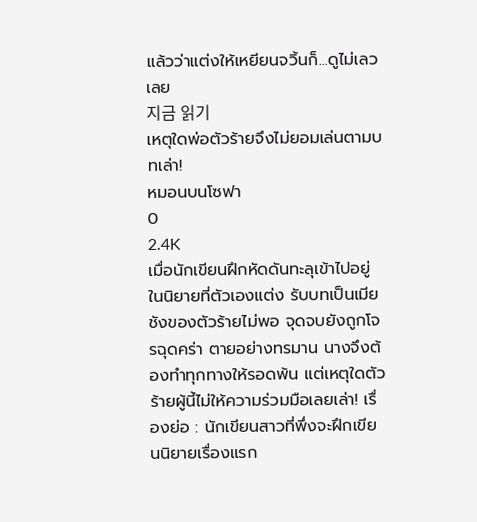แล้วว่าแต่งให้เหยียนจวิ้นก็...ดูไม่เลวเลย
지금 읽기
เหตุใดพ่อตัวร้ายจึงไม่ยอมเล่นตามบทเล่า!
หมอนบนโซฟา
0
2.4K
เมื่อนักเขียนฝึกหัดดันทะลุเข้าไปอยู่ในนิยายที่ตัวเองแต่ง รับบทเป็นเมียชังของตัวร้ายไม่พอ จุดจบยังถูกโจรฉุดคร่า ตายอย่างทรมาน นางจึงต้องทำทุกทางให้รอดพ้น แต่เหตุใดตัวร้ายผู้นี้ไม่ให้ความร่วมมือเลยเล่า! เรื่องย่อ : นักเขียนสาวที่พึ่งจะฝึกเขียนนิยายเรื่องแรก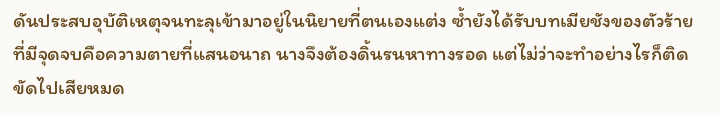ดันประสบอุบัติเหตุจนทะลุเข้ามาอยู่ในนิยายที่ตนเองแต่ง ซ้ำยังได้รับบทเมียชังของตัวร้าย ที่มีจุดจบคือความตายที่แสนอนาถ นางจึงต้องดิ้นรนหาทางรอด แต่ไม่ว่าจะทำอย่างไรก็ติดขัดไปเสียหมด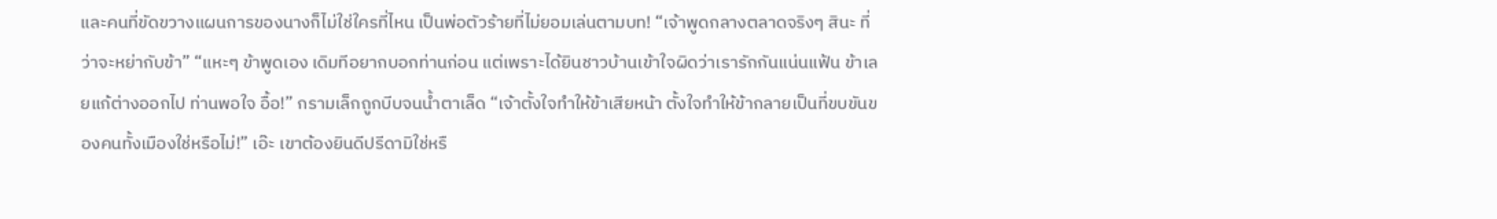และคนที่ขัดขวางแผนการของนางก็ไม่ใช่ใครที่ไหน เป็นพ่อตัวร้ายที่ไม่ยอมเล่นตามบท! “เจ้าพูดกลางตลาดจริงๆ สินะ ที่ว่าจะหย่ากับข้า” “แหะๆ ข้าพูดเอง เดิมทีอยากบอกท่านก่อน แต่เพราะได้ยินชาวบ้านเข้าใจผิดว่าเรารักกันแน่นแฟ้น ข้าเลยแก้ต่างออกไป ท่านพอใจ อื้อ!” กรามเล็กถูกบีบจนน้ำตาเล็ด “เจ้าตั้งใจทำให้ข้าเสียหน้า ตั้งใจทำให้ข้ากลายเป็นที่ขบขันของคนทั้งเมืองใช่หรือไม่!” เอ๊ะ เขาต้องยินดีปรีดามิใช่หรื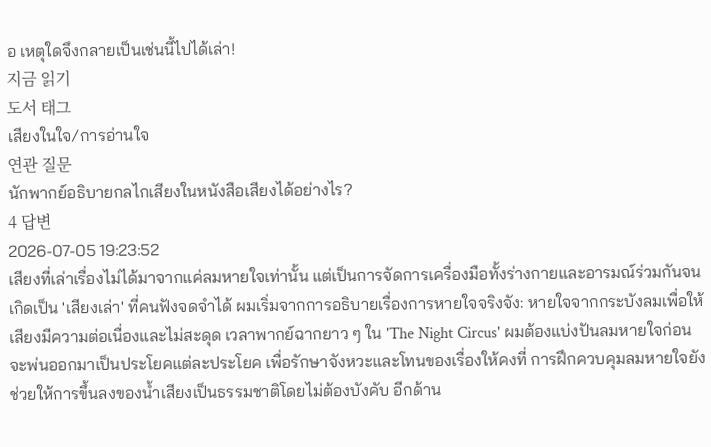อ เหตุใดจึงกลายเป็นเช่นนี้ไปได้เล่า!
지금 읽기
도서 태그
เสียงในใจ/การอ่านใจ
연관 질문
นักพากย์อธิบายกลไกเสียงในหนังสือเสียงได้อย่างไร?
4 답변
2026-07-05 19:23:52
เสียงที่เล่าเรื่องไม่ได้มาจากแค่ลมหายใจเท่านั้น แต่เป็นการจัดการเครื่องมือทั้งร่างกายและอารมณ์ร่วมกันจนเกิดเป็น 'เสียงเล่า' ที่คนฟังจดจำได้ ผมเริ่มจากการอธิบายเรื่องการหายใจจริงจัง: หายใจจากกระบังลมเพื่อให้เสียงมีความต่อเนื่องและไม่สะดุด เวลาพากย์ฉากยาว ๆ ใน 'The Night Circus' ผมต้องแบ่งปันลมหายใจก่อนจะพ่นออกมาเป็นประโยคแต่ละประโยค เพื่อรักษาจังหวะและโทนของเรื่องให้คงที่ การฝึกควบคุมลมหายใจยังช่วยให้การขึ้นลงของน้ำเสียงเป็นธรรมชาติโดยไม่ต้องบังคับ อีกด้าน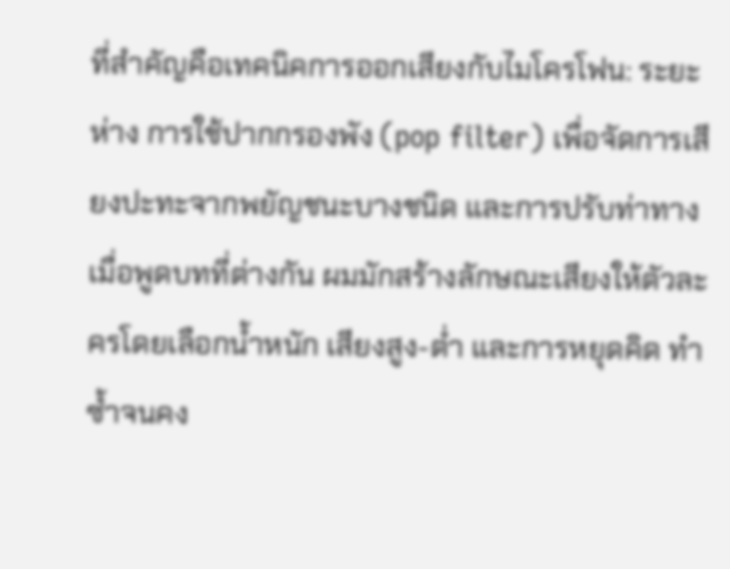ที่สำคัญคือเทคนิคการออกเสียงกับไมโครโฟน: ระยะห่าง การใช้ปากกรองพัง (pop filter) เพื่อจัดการเสียงปะทะจากพยัญชนะบางชนิด และการปรับท่าทางเมื่อพูดบทที่ต่างกัน ผมมักสร้างลักษณะเสียงให้ตัวละครโดยเลือกน้ำหนัก เสียงสูง-ต่ำ และการหยุดคิด ทำซ้ำจนคง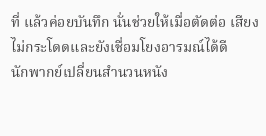ที่ แล้วค่อยบันทึก นั่นช่วยให้เมื่อตัดต่อ เสียงไม่กระโดดและยังเชื่อมโยงอารมณ์ได้ดี
นักพากย์เปลี่ยนสำนวนหนัง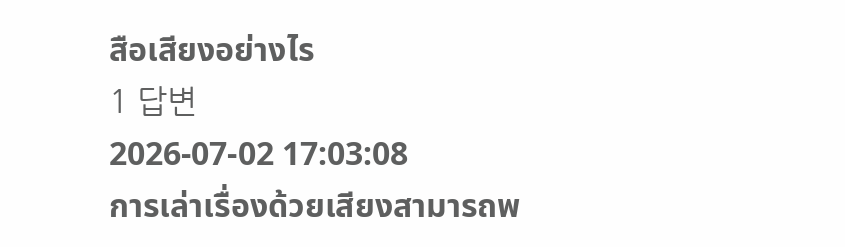สือเสียงอย่างไร
1 답변
2026-07-02 17:03:08
การเล่าเรื่องด้วยเสียงสามารถพ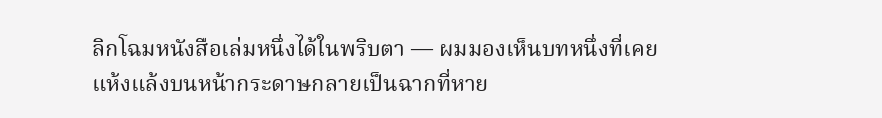ลิกโฉมหนังสือเล่มหนึ่งได้ในพริบตา — ผมมองเห็นบทหนึ่งที่เคยแห้งแล้งบนหน้ากระดาษกลายเป็นฉากที่หาย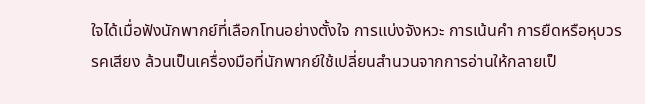ใจได้เมื่อฟังนักพากย์ที่เลือกโทนอย่างตั้งใจ การแบ่งจังหวะ การเน้นคำ การยืดหรือหุบวรรคเสียง ล้วนเป็นเครื่องมือที่นักพากย์ใช้เปลี่ยนสำนวนจากการอ่านให้กลายเป็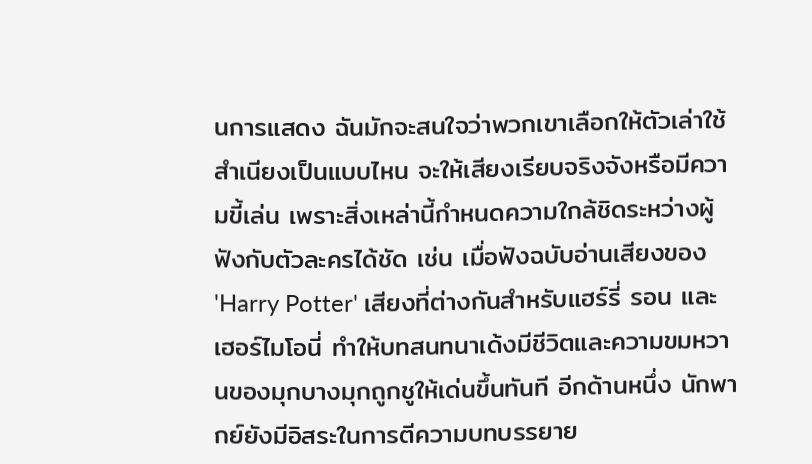นการแสดง ฉันมักจะสนใจว่าพวกเขาเลือกให้ตัวเล่าใช้สำเนียงเป็นแบบไหน จะให้เสียงเรียบจริงจังหรือมีความขี้เล่น เพราะสิ่งเหล่านี้กำหนดความใกล้ชิดระหว่างผู้ฟังกับตัวละครได้ชัด เช่น เมื่อฟังฉบับอ่านเสียงของ 'Harry Potter' เสียงที่ต่างกันสำหรับแฮร์รี่ รอน และเฮอร์ไมโอนี่ ทำให้บทสนทนาเด้งมีชีวิตและความขมหวานของมุกบางมุกถูกชูให้เด่นขึ้นทันที อีกด้านหนึ่ง นักพากย์ยังมีอิสระในการตีความบทบรรยาย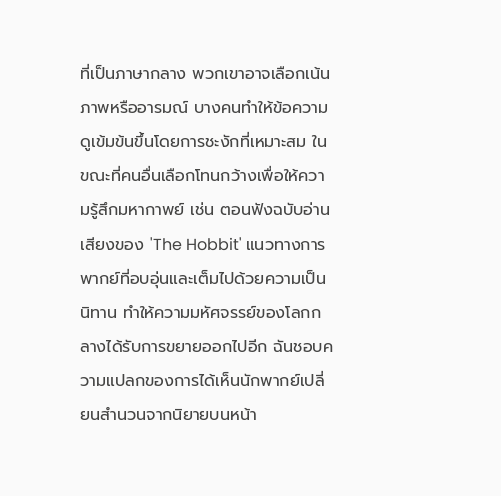ที่เป็นภาษากลาง พวกเขาอาจเลือกเน้นภาพหรืออารมณ์ บางคนทำให้ข้อความดูเข้มข้นขึ้นโดยการชะงักที่เหมาะสม ในขณะที่คนอื่นเลือกโทนกว้างเพื่อให้ความรู้สึกมหากาพย์ เช่น ตอนฟังฉบับอ่านเสียงของ 'The Hobbit' แนวทางการพากย์ที่อบอุ่นและเต็มไปด้วยความเป็นนิทาน ทำให้ความมหัศจรรย์ของโลกกลางได้รับการขยายออกไปอีก ฉันชอบความแปลกของการได้เห็นนักพากย์เปลี่ยนสำนวนจากนิยายบนหน้า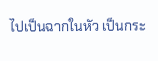ไปเป็นฉากในหัว เป็นกระ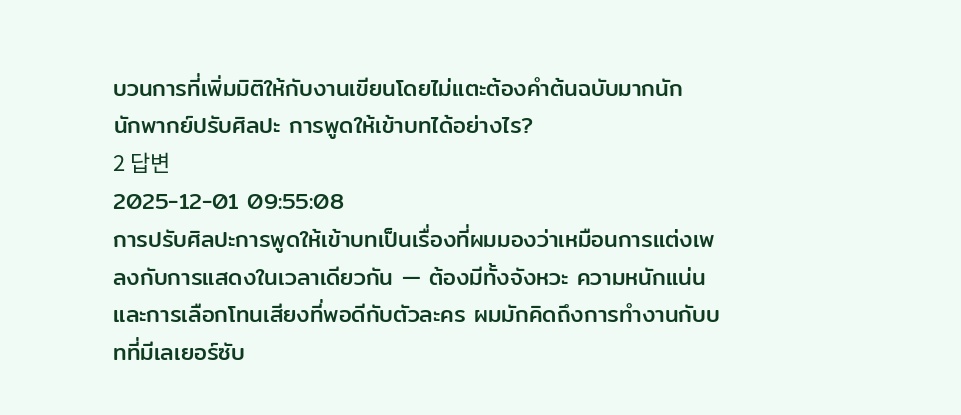บวนการที่เพิ่มมิติให้กับงานเขียนโดยไม่แตะต้องคำต้นฉบับมากนัก
นักพากย์ปรับศิลปะ การพูดให้เข้าบทได้อย่างไร?
2 답변
2025-12-01 09:55:08
การปรับศิลปะการพูดให้เข้าบทเป็นเรื่องที่ผมมองว่าเหมือนการแต่งเพลงกับการแสดงในเวลาเดียวกัน — ต้องมีทั้งจังหวะ ความหนักแน่น และการเลือกโทนเสียงที่พอดีกับตัวละคร ผมมักคิดถึงการทำงานกับบทที่มีเลเยอร์ซับ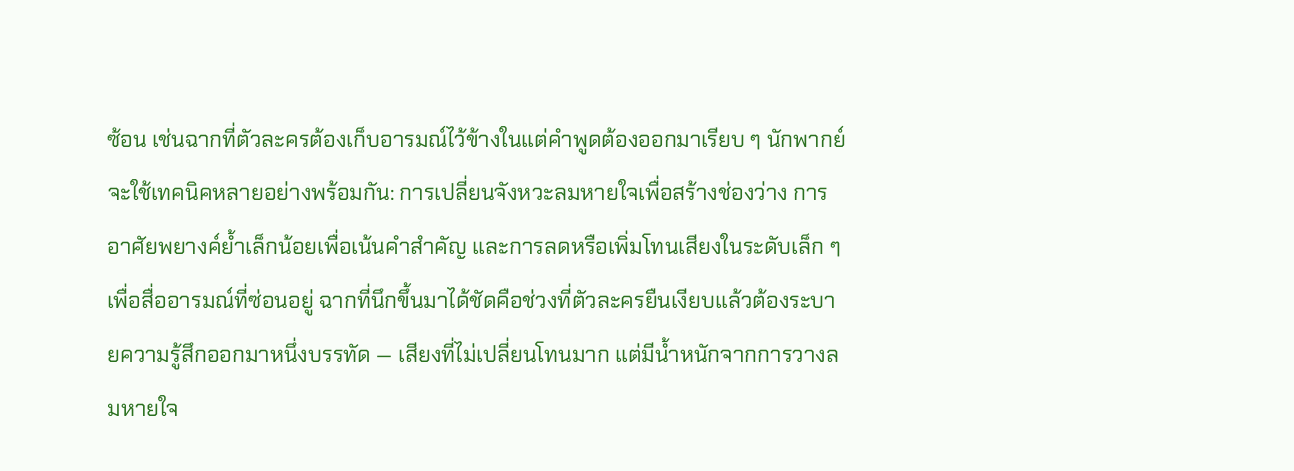ซ้อน เช่นฉากที่ตัวละครต้องเก็บอารมณ์ไว้ข้างในแต่คำพูดต้องออกมาเรียบ ๆ นักพากย์จะใช้เทคนิคหลายอย่างพร้อมกัน: การเปลี่ยนจังหวะลมหายใจเพื่อสร้างช่องว่าง การอาศัยพยางค์ย้ำเล็กน้อยเพื่อเน้นคำสำคัญ และการลดหรือเพิ่มโทนเสียงในระดับเล็ก ๆ เพื่อสื่ออารมณ์ที่ซ่อนอยู่ ฉากที่นึกขึ้นมาได้ชัดคือช่วงที่ตัวละครยืนเงียบแล้วต้องระบายความรู้สึกออกมาหนึ่งบรรทัด — เสียงที่ไม่เปลี่ยนโทนมาก แต่มีน้ำหนักจากการวางลมหายใจ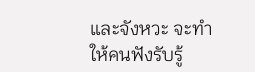และจังหวะ จะทำให้คนฟังรับรู้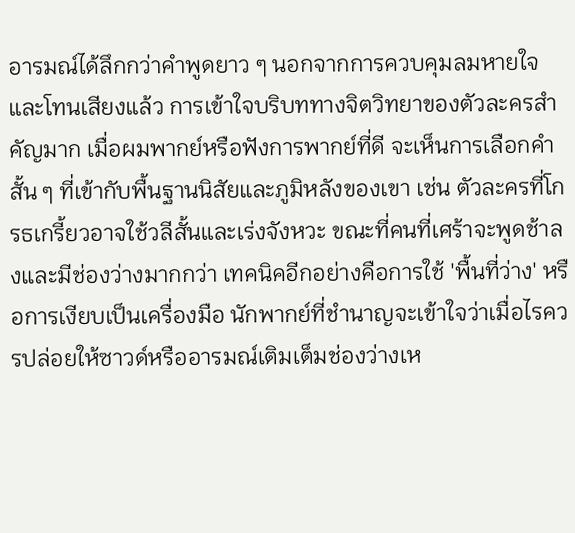อารมณ์ได้ลึกกว่าคำพูดยาว ๆ นอกจากการควบคุมลมหายใจและโทนเสียงแล้ว การเข้าใจบริบททางจิตวิทยาของตัวละครสำคัญมาก เมื่อผมพากย์หรือฟังการพากย์ที่ดี จะเห็นการเลือกคำสั้น ๆ ที่เข้ากับพื้นฐานนิสัยและภูมิหลังของเขา เช่น ตัวละครที่โกรธเกรี้ยวอาจใช้วลีสั้นและเร่งจังหวะ ขณะที่คนที่เศร้าจะพูดช้าลงและมีช่องว่างมากกว่า เทคนิคอีกอย่างคือการใช้ 'พื้นที่ว่าง' หรือการเงียบเป็นเครื่องมือ นักพากย์ที่ชำนาญจะเข้าใจว่าเมื่อไรควรปล่อยให้ซาวด์หรืออารมณ์เติมเต็มช่องว่างเห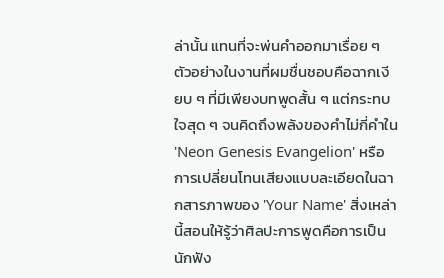ล่านั้น แทนที่จะพ่นคำออกมาเรื่อย ๆ ตัวอย่างในงานที่ผมชื่นชอบคือฉากเงียบ ๆ ที่มีเพียงบทพูดสั้น ๆ แต่กระทบใจสุด ๆ จนคิดถึงพลังของคำไม่กี่คำใน 'Neon Genesis Evangelion' หรือการเปลี่ยนโทนเสียงแบบละเอียดในฉากสารภาพของ 'Your Name' สิ่งเหล่านี้สอนให้รู้ว่าศิลปะการพูดคือการเป็นนักฟัง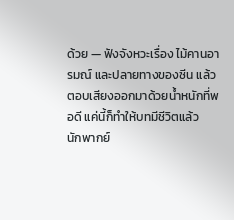ด้วย — ฟังจังหวะเรื่อง ไม้คานอารมณ์ และปลายทางของซีน แล้วตอบเสียงออกมาด้วยน้ำหนักที่พอดี แค่นี้ก็ทำให้บทมีชีวิตแล้ว
นักพากย์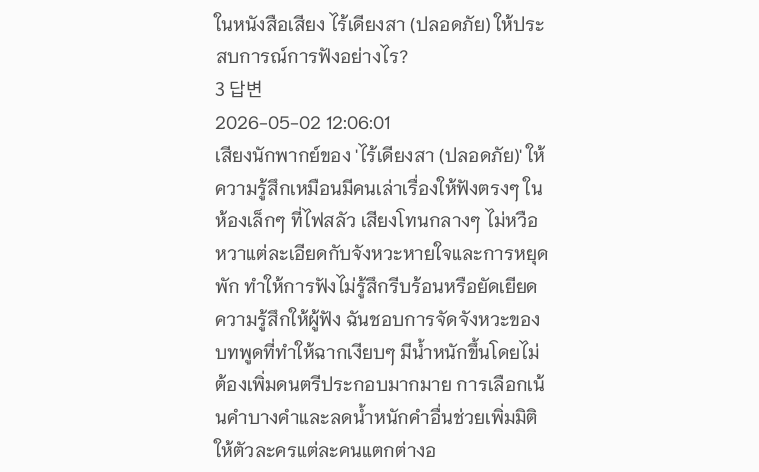ในหนังสือเสียง ไร้เดียงสา (ปลอดภัย) ให้ประสบการณ์การฟังอย่างไร?
3 답변
2026-05-02 12:06:01
เสียงนักพากย์ของ 'ไร้เดียงสา (ปลอดภัย)' ให้ความรู้สึกเหมือนมีคนเล่าเรื่องให้ฟังตรงๆ ในห้องเล็กๆ ที่ไฟสลัว เสียงโทนกลางๆ ไม่หวือหวาแต่ละเอียดกับจังหวะหายใจและการหยุดพัก ทำให้การฟังไม่รู้สึกรีบร้อนหรือยัดเยียดความรู้สึกให้ผู้ฟัง ฉันชอบการจัดจังหวะของบทพูดที่ทำให้ฉากเงียบๆ มีน้ำหนักขึ้นโดยไม่ต้องเพิ่มดนตรีประกอบมากมาย การเลือกเน้นคำบางคำและลดน้ำหนักคำอื่นช่วยเพิ่มมิติให้ตัวละครแต่ละคนแตกต่างอ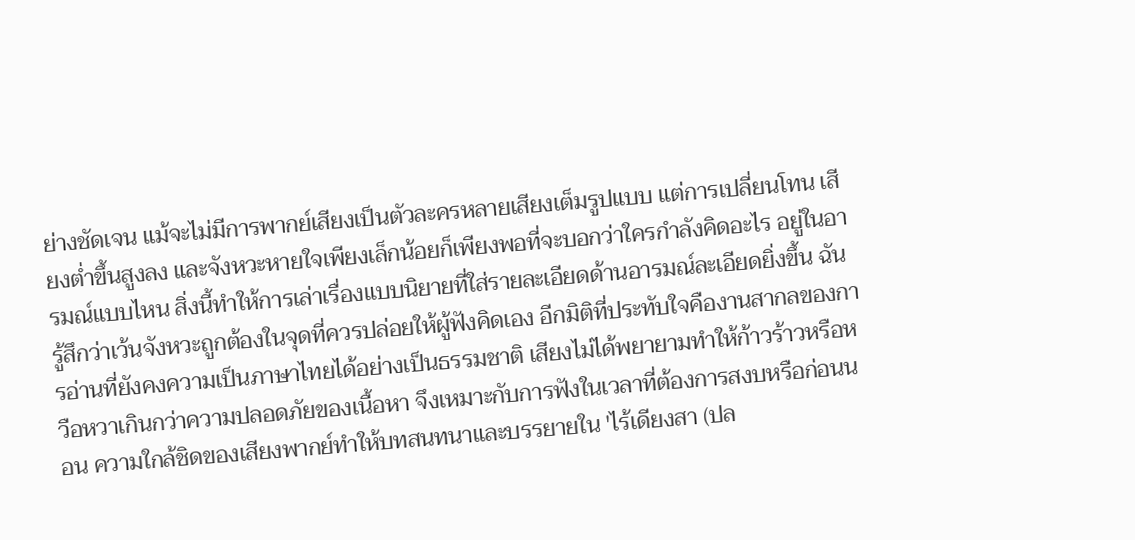ย่างชัดเจน แม้จะไม่มีการพากย์เสียงเป็นตัวละครหลายเสียงเต็มรูปแบบ แต่การเปลี่ยนโทน เสียงต่ำขึ้นสูงลง และจังหวะหายใจเพียงเล็กน้อยก็เพียงพอที่จะบอกว่าใครกำลังคิดอะไร อยู่ในอารมณ์แบบไหน สิ่งนี้ทำให้การเล่าเรื่องแบบนิยายที่ใส่รายละเอียดด้านอารมณ์ละเอียดยิ่งขึ้น ฉันรู้สึกว่าเว้นจังหวะถูกต้องในจุดที่ควรปล่อยให้ผู้ฟังคิดเอง อีกมิติที่ประทับใจคืองานสากลของการอ่านที่ยังคงความเป็นภาษาไทยได้อย่างเป็นธรรมชาติ เสียงไม่ได้พยายามทำให้ก้าวร้าวหรือหวือหวาเกินกว่าความปลอดภัยของเนื้อหา จึงเหมาะกับการฟังในเวลาที่ต้องการสงบหรือก่อนนอน ความใกล้ชิดของเสียงพากย์ทำให้บทสนทนาและบรรยายใน 'ไร้เดียงสา (ปล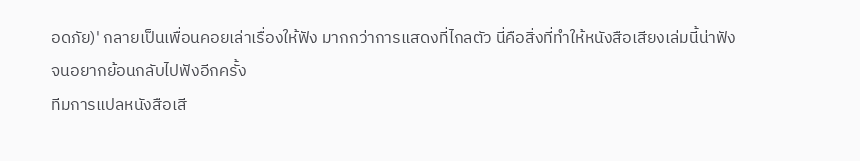อดภัย)' กลายเป็นเพื่อนคอยเล่าเรื่องให้ฟัง มากกว่าการแสดงที่ไกลตัว นี่คือสิ่งที่ทำให้หนังสือเสียงเล่มนี้น่าฟังจนอยากย้อนกลับไปฟังอีกครั้ง
ทีมการแปลหนังสือเสี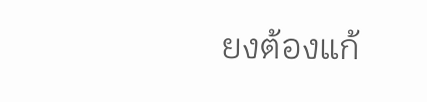ยงต้องแก้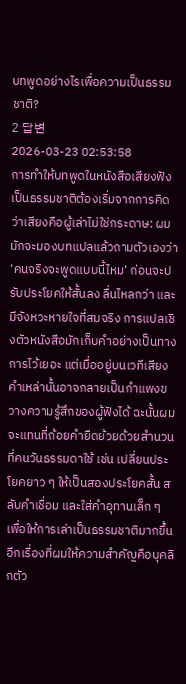บทพูดอย่างไรเพื่อความเป็นธรรมชาติ?
2 답변
2026-03-23 02:53:58
การทำให้บทพูดในหนังสือเสียงฟังเป็นธรรมชาติต้องเริ่มจากการคิดว่าเสียงคือผู้เล่าไม่ใช่กระดาษ: ผมมักจะมองบทแปลแล้วถามตัวเองว่า ‘คนจริงจะพูดแบบนี้ไหม’ ก่อนจะปรับประโยคให้สั้นลง ลื่นไหลกว่า และมีจังหวะหายใจที่สมจริง การแปลเชิงตัวหนังสือมักเก็บคำอย่างเป็นทางการไว้เยอะ แต่เมื่ออยู่บนเวทีเสียง คำเหล่านั้นอาจกลายเป็นกำแพงขวางความรู้สึกของผู้ฟังได้ ฉะนั้นผมจะแทนที่ถ้อยคำยืดย้วยด้วยสำนวนที่คนวันธรรมดาใช้ เช่น เปลี่ยนประโยคยาว ๆ ให้เป็นสองประโยคสั้น สลับคำเชื่อม และใส่คำอุทานเล็ก ๆ เพื่อให้การเล่าเป็นธรรมชาติมากขึ้น อีกเรื่องที่ผมให้ความสำคัญคือบุคลิกตัว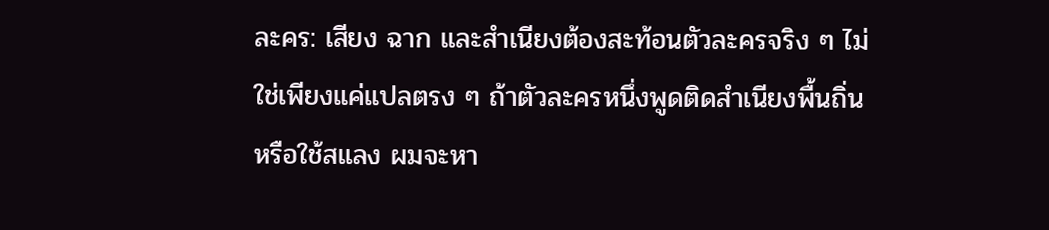ละคร: เสียง ฉาก และสำเนียงต้องสะท้อนตัวละครจริง ๆ ไม่ใช่เพียงแค่แปลตรง ๆ ถ้าตัวละครหนึ่งพูดติดสำเนียงพื้นถิ่นหรือใช้สแลง ผมจะหา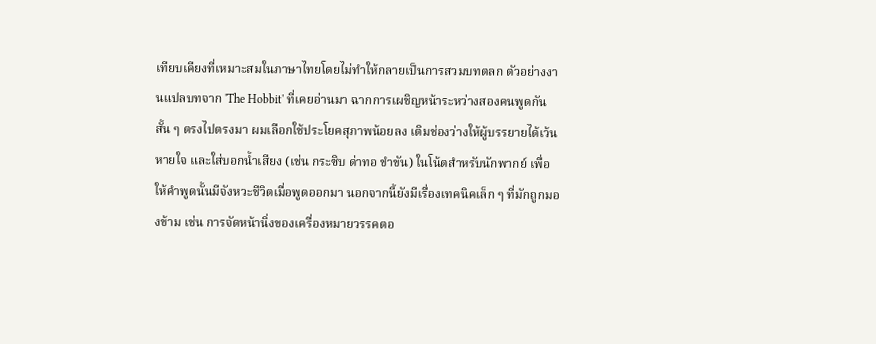เทียบเคียงที่เหมาะสมในภาษาไทยโดยไม่ทำให้กลายเป็นการสวมบทตลก ตัวอย่างงานแปลบทจาก 'The Hobbit' ที่เคยอ่านมา ฉากการเผชิญหน้าระหว่างสองคนพูดกันสั้น ๆ ตรงไปตรงมา ผมเลือกใช้ประโยคสุภาพน้อยลง เติมช่องว่างให้ผู้บรรยายได้เว้นหายใจ และใส่บอกน้ำเสียง (เช่น กระซิบ ด่าทอ ขำขัน) ในโน้ตสำหรับนักพากย์ เพื่อให้คำพูดนั้นมีจังหวะชีวิตเมื่อพูดออกมา นอกจากนี้ยังมีเรื่องเทคนิคเล็ก ๆ ที่มักถูกมองข้าม เช่น การจัดหน้านิ่งของเครื่องหมายวรรคตอ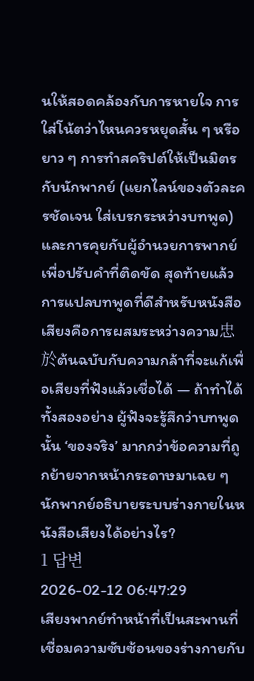นให้สอดคล้องกับการหายใจ การใส่โน้ตว่าไหนควรหยุดสั้น ๆ หรือยาว ๆ การทำสคริปต์ให้เป็นมิตรกับนักพากย์ (แยกไลน์ของตัวละครชัดเจน ใส่เบรกระหว่างบทพูด) และการคุยกับผู้อำนวยการพากย์เพื่อปรับคำที่ติดขัด สุดท้ายแล้วการแปลบทพูดที่ดีสำหรับหนังสือเสียงคือการผสมระหว่างความ忠於ต้นฉบับกับความกล้าที่จะแก้เพื่อเสียงที่ฟังแล้วเชื่อได้ — ถ้าทำได้ทั้งสองอย่าง ผู้ฟังจะรู้สึกว่าบทพูดนั้น ‘ของจริง’ มากกว่าข้อความที่ถูกย้ายจากหน้ากระดาษมาเฉย ๆ
นักพากย์อธิบายระบบร่างกายในหนังสือเสียงได้อย่างไร?
1 답변
2026-02-12 06:47:29
เสียงพากย์ทำหน้าที่เป็นสะพานที่เชื่อมความซับซ้อนของร่างกายกับ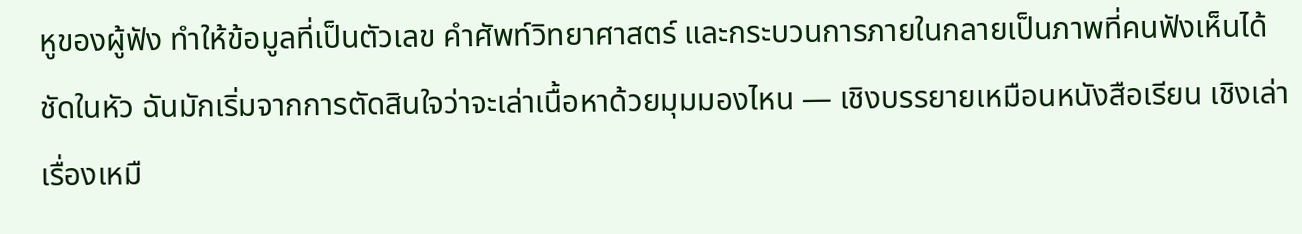หูของผู้ฟัง ทำให้ข้อมูลที่เป็นตัวเลข คำศัพท์วิทยาศาสตร์ และกระบวนการภายในกลายเป็นภาพที่คนฟังเห็นได้ชัดในหัว ฉันมักเริ่มจากการตัดสินใจว่าจะเล่าเนื้อหาด้วยมุมมองไหน — เชิงบรรยายเหมือนหนังสือเรียน เชิงเล่าเรื่องเหมื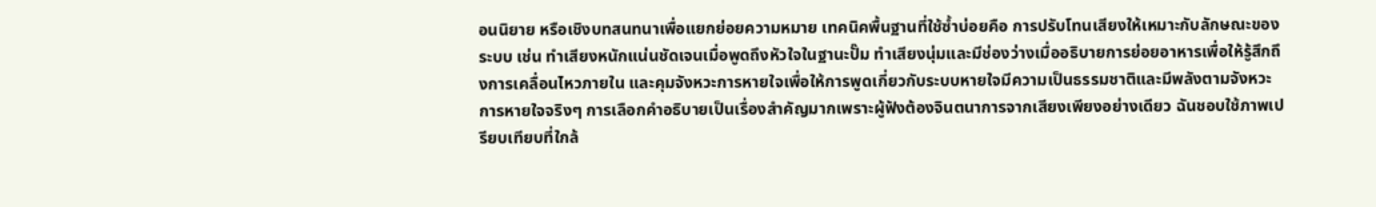อนนิยาย หรือเชิงบทสนทนาเพื่อแยกย่อยความหมาย เทคนิคพื้นฐานที่ใช้ซ้ำบ่อยคือ การปรับโทนเสียงให้เหมาะกับลักษณะของระบบ เช่น ทำเสียงหนักแน่นชัดเจนเมื่อพูดถึงหัวใจในฐานะปั๊ม ทำเสียงนุ่มและมีช่องว่างเมื่ออธิบายการย่อยอาหารเพื่อให้รู้สึกถึงการเคลื่อนไหวภายใน และคุมจังหวะการหายใจเพื่อให้การพูดเกี่ยวกับระบบหายใจมีความเป็นธรรมชาติและมีพลังตามจังหวะการหายใจจริงๆ การเลือกคำอธิบายเป็นเรื่องสำคัญมากเพราะผู้ฟังต้องจินตนาการจากเสียงเพียงอย่างเดียว ฉันชอบใช้ภาพเปรียบเทียบที่ใกล้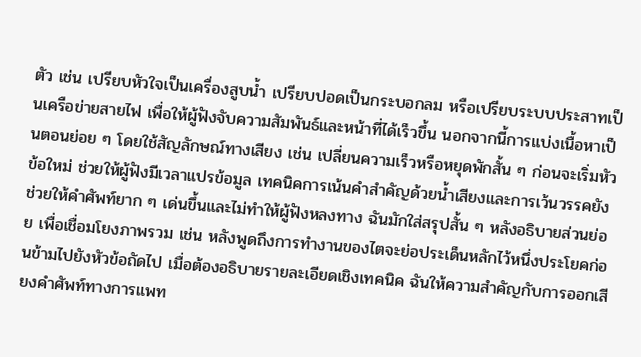ตัว เช่น เปรียบหัวใจเป็นเครื่องสูบน้ำ เปรียบปอดเป็นกระบอกลม หรือเปรียบระบบประสาทเป็นเครือข่ายสายไฟ เพื่อให้ผู้ฟังจับความสัมพันธ์และหน้าที่ได้เร็วขึ้น นอกจากนี้การแบ่งเนื้อหาเป็นตอนย่อย ๆ โดยใช้สัญลักษณ์ทางเสียง เช่น เปลี่ยนความเร็วหรือหยุดพักสั้น ๆ ก่อนจะเริ่มหัวข้อใหม่ ช่วยให้ผู้ฟังมีเวลาแปรข้อมูล เทคนิคการเน้นคำสำคัญด้วยน้ำเสียงและการเว้นวรรคยังช่วยให้คำศัพท์ยาก ๆ เด่นขึ้นและไม่ทำให้ผู้ฟังหลงทาง ฉันมักใส่สรุปสั้น ๆ หลังอธิบายส่วนย่อย เพื่อเชื่อมโยงภาพรวม เช่น หลังพูดถึงการทำงานของไตจะย่อประเด็นหลักไว้หนึ่งประโยคก่อนข้ามไปยังหัวข้อถัดไป เมื่อต้องอธิบายรายละเอียดเชิงเทคนิค ฉันให้ความสำคัญกับการออกเสียงคำศัพท์ทางการแพท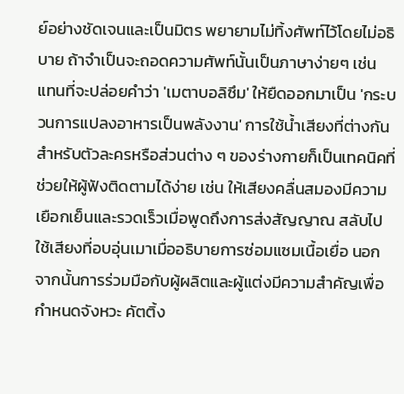ย์อย่างชัดเจนและเป็นมิตร พยายามไม่ทิ้งศัพท์ไว้โดยไม่อธิบาย ถ้าจำเป็นจะถอดความศัพท์นั้นเป็นภาษาง่ายๆ เช่น แทนที่จะปล่อยคำว่า 'เมตาบอลิซึม' ให้ยืดออกมาเป็น 'กระบวนการแปลงอาหารเป็นพลังงาน' การใช้น้ำเสียงที่ต่างกันสำหรับตัวละครหรือส่วนต่าง ๆ ของร่างกายก็เป็นเทคนิคที่ช่วยให้ผู้ฟังติดตามได้ง่าย เช่น ให้เสียงคลื่นสมองมีความเยือกเย็นและรวดเร็วเมื่อพูดถึงการส่งสัญญาณ สลับไปใช้เสียงที่อบอุ่นเมาเมื่ออธิบายการซ่อมแซมเนื้อเยื่อ นอกจากนั้นการร่วมมือกับผู้ผลิตและผู้แต่งมีความสำคัญเพื่อกำหนดจังหวะ คัตติ้ง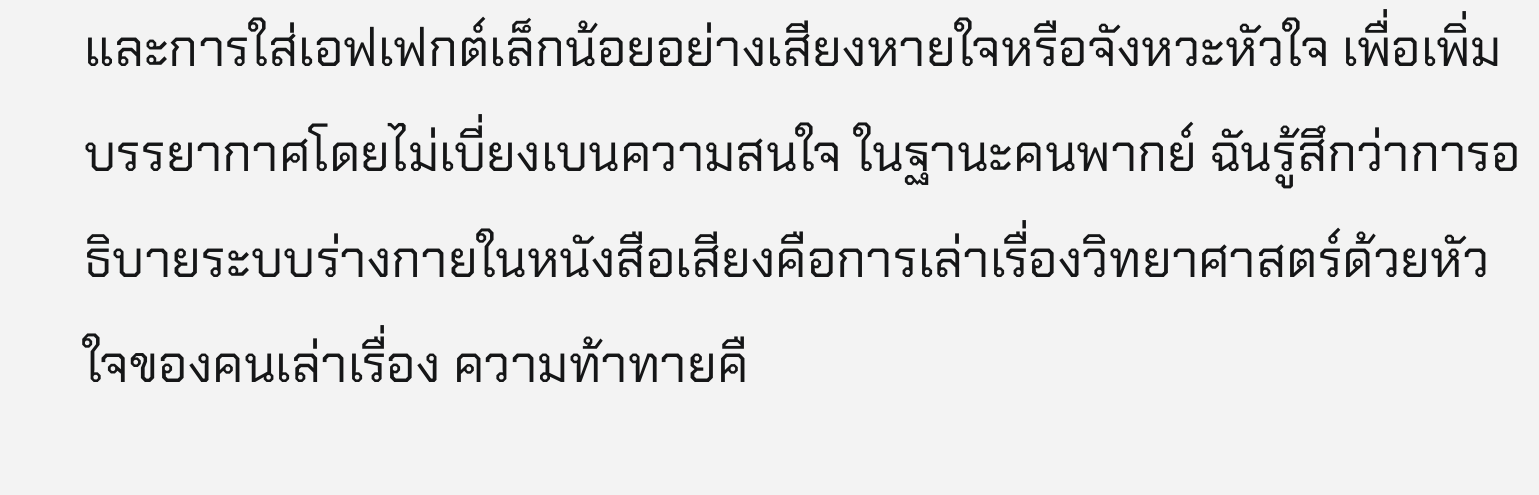และการใส่เอฟเฟกต์เล็กน้อยอย่างเสียงหายใจหรือจังหวะหัวใจ เพื่อเพิ่มบรรยากาศโดยไม่เบี่ยงเบนความสนใจ ในฐานะคนพากย์ ฉันรู้สึกว่าการอธิบายระบบร่างกายในหนังสือเสียงคือการเล่าเรื่องวิทยาศาสตร์ด้วยหัวใจของคนเล่าเรื่อง ความท้าทายคื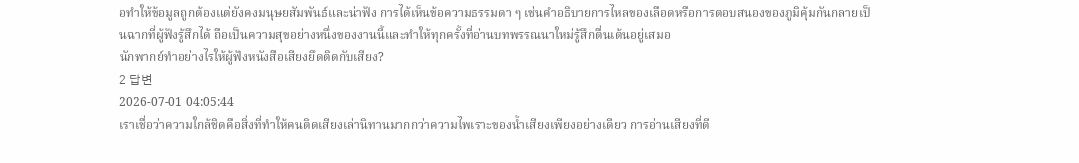อทำให้ข้อมูลถูกต้องแต่ยังคงมนุษยสัมพันธ์และน่าฟัง การได้เห็นข้อความธรรมดา ๆ เช่นคำอธิบายการไหลของเลือดหรือการตอบสนองของภูมิคุ้มกันกลายเป็นฉากที่ผู้ฟังรู้สึกได้ ถือเป็นความสุขอย่างหนึ่งของงานนี้และทำให้ทุกครั้งที่อ่านบทพรรณนาใหม่รู้สึกตื่นเต้นอยู่เสมอ
นักพากย์ทำอย่างไรให้ผู้ฟังหนังสือเสียงยึดติดกับเสียง?
2 답변
2026-07-01 04:05:44
เราเชื่อว่าความใกล้ชิดคือสิ่งที่ทำให้คนติดเสียงเล่านิทานมากกว่าความไพเราะของน้ำเสียงเพียงอย่างเดียว การอ่านเสียงที่ดี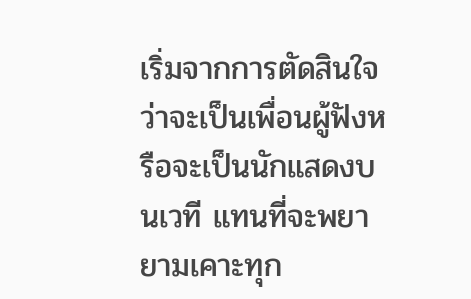เริ่มจากการตัดสินใจว่าจะเป็นเพื่อนผู้ฟังหรือจะเป็นนักแสดงบนเวที แทนที่จะพยายามเคาะทุก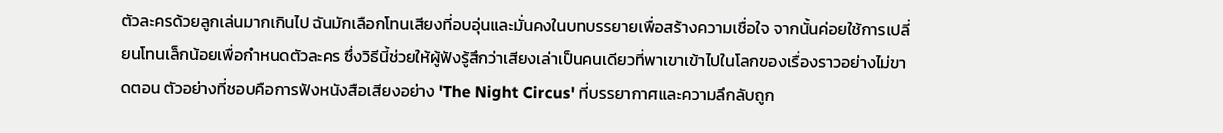ตัวละครด้วยลูกเล่นมากเกินไป ฉันมักเลือกโทนเสียงที่อบอุ่นและมั่นคงในบทบรรยายเพื่อสร้างความเชื่อใจ จากนั้นค่อยใช้การเปลี่ยนโทนเล็กน้อยเพื่อกำหนดตัวละคร ซึ่งวิธีนี้ช่วยให้ผู้ฟังรู้สึกว่าเสียงเล่าเป็นคนเดียวที่พาเขาเข้าไปในโลกของเรื่องราวอย่างไม่ขาดตอน ตัวอย่างที่ชอบคือการฟังหนังสือเสียงอย่าง 'The Night Circus' ที่บรรยากาศและความลึกลับถูก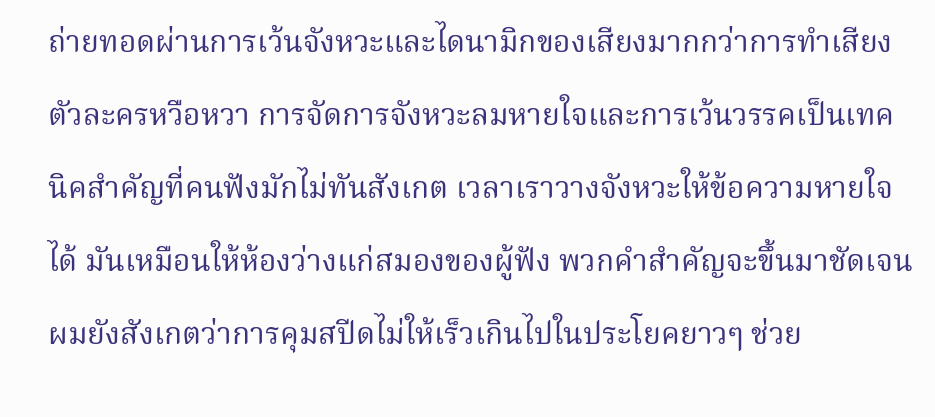ถ่ายทอดผ่านการเว้นจังหวะและไดนามิกของเสียงมากกว่าการทำเสียงตัวละครหวือหวา การจัดการจังหวะลมหายใจและการเว้นวรรคเป็นเทคนิคสำคัญที่คนฟังมักไม่ทันสังเกต เวลาเราวางจังหวะให้ข้อความหายใจได้ มันเหมือนให้ห้องว่างแก่สมองของผู้ฟัง พวกคำสำคัญจะขึ้นมาชัดเจน ผมยังสังเกตว่าการคุมสปีดไม่ให้เร็วเกินไปในประโยคยาวๆ ช่วย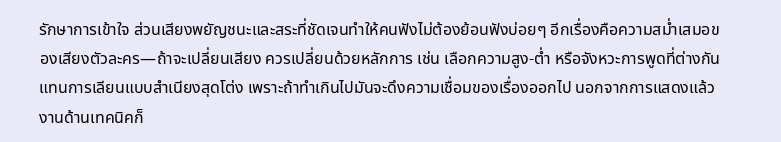รักษาการเข้าใจ ส่วนเสียงพยัญชนะและสระที่ชัดเจนทำให้คนฟังไม่ต้องย้อนฟังบ่อยๆ อีกเรื่องคือความสม่ำเสมอของเสียงตัวละคร—ถ้าจะเปลี่ยนเสียง ควรเปลี่ยนด้วยหลักการ เช่น เลือกความสูง-ต่ำ หรือจังหวะการพูดที่ต่างกันแทนการเลียนแบบสำเนียงสุดโต่ง เพราะถ้าทำเกินไปมันจะดึงความเชื่อมของเรื่องออกไป นอกจากการแสดงแล้ว งานด้านเทคนิคก็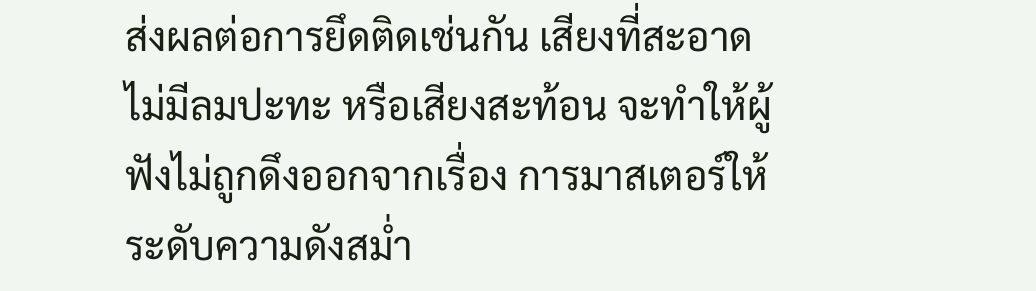ส่งผลต่อการยึดติดเช่นกัน เสียงที่สะอาด ไม่มีลมปะทะ หรือเสียงสะท้อน จะทำให้ผู้ฟังไม่ถูกดึงออกจากเรื่อง การมาสเตอร์ให้ระดับความดังสม่ำ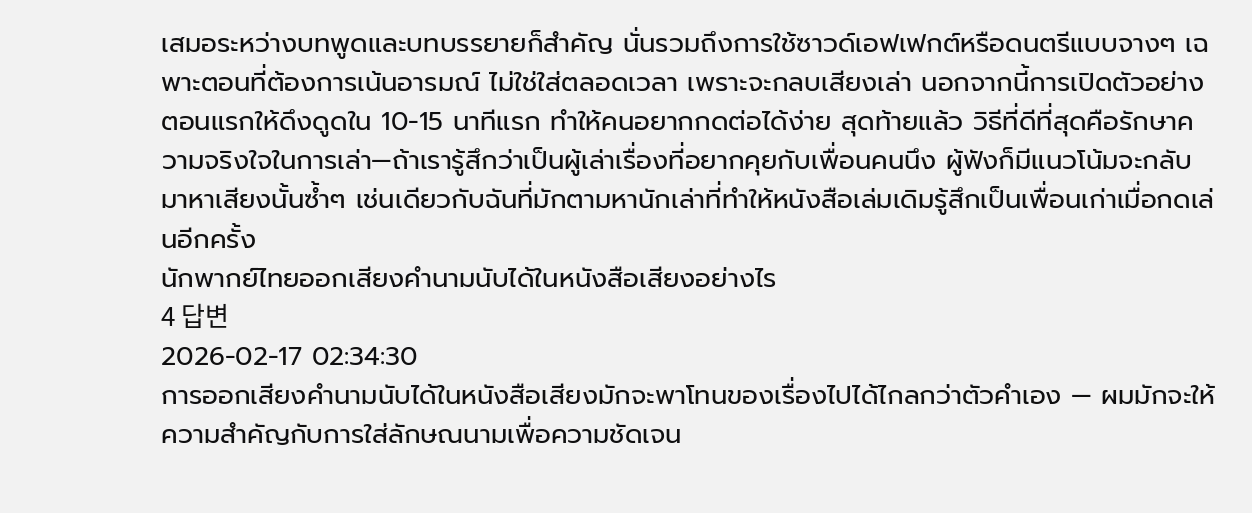เสมอระหว่างบทพูดและบทบรรยายก็สำคัญ นั่นรวมถึงการใช้ซาวด์เอฟเฟกต์หรือดนตรีแบบจางๆ เฉพาะตอนที่ต้องการเน้นอารมณ์ ไม่ใช่ใส่ตลอดเวลา เพราะจะกลบเสียงเล่า นอกจากนี้การเปิดตัวอย่างตอนแรกให้ดึงดูดใน 10-15 นาทีแรก ทำให้คนอยากกดต่อได้ง่าย สุดท้ายแล้ว วิธีที่ดีที่สุดคือรักษาความจริงใจในการเล่า—ถ้าเรารู้สึกว่าเป็นผู้เล่าเรื่องที่อยากคุยกับเพื่อนคนนึง ผู้ฟังก็มีแนวโน้มจะกลับมาหาเสียงนั้นซ้ำๆ เช่นเดียวกับฉันที่มักตามหานักเล่าที่ทำให้หนังสือเล่มเดิมรู้สึกเป็นเพื่อนเก่าเมื่อกดเล่นอีกครั้ง
นักพากย์ไทยออกเสียงคำนามนับได้ในหนังสือเสียงอย่างไร
4 답변
2026-02-17 02:34:30
การออกเสียงคำนามนับได้ในหนังสือเสียงมักจะพาโทนของเรื่องไปได้ไกลกว่าตัวคำเอง — ผมมักจะให้ความสำคัญกับการใส่ลักษณนามเพื่อความชัดเจน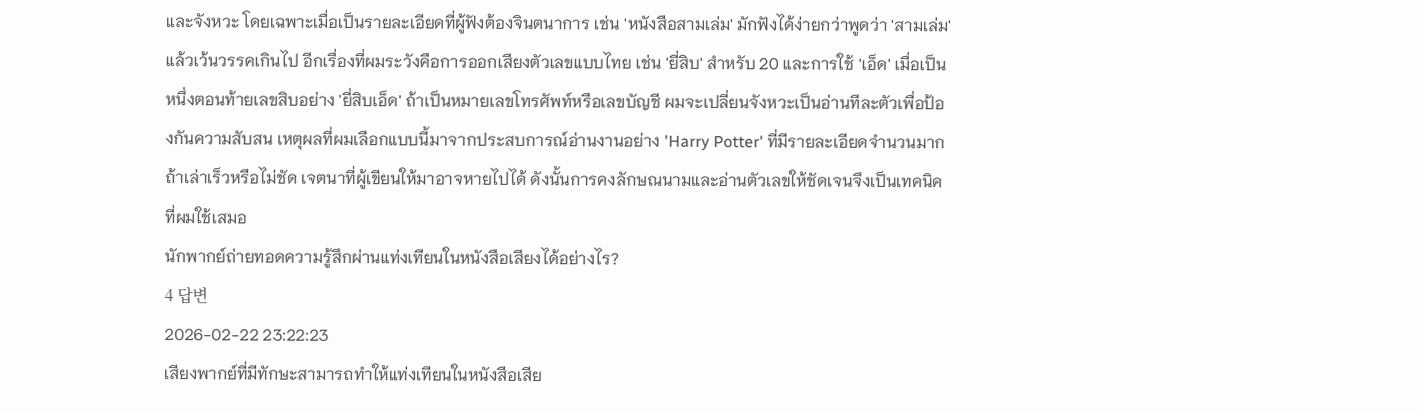และจังหวะ โดยเฉพาะเมื่อเป็นรายละเอียดที่ผู้ฟังต้องจินตนาการ เช่น 'หนังสือสามเล่ม' มักฟังได้ง่ายกว่าพูดว่า 'สามเล่ม' แล้วเว้นวรรคเกินไป อีกเรื่องที่ผมระวังคือการออกเสียงตัวเลขแบบไทย เช่น 'ยี่สิบ' สำหรับ 20 และการใช้ 'เอ็ด' เมื่อเป็นหนึ่งตอนท้ายเลขสิบอย่าง 'ยี่สิบเอ็ด' ถ้าเป็นหมายเลขโทรศัพท์หรือเลขบัญชี ผมจะเปลี่ยนจังหวะเป็นอ่านทีละตัวเพื่อป้องกันความสับสน เหตุผลที่ผมเลือกแบบนี้มาจากประสบการณ์อ่านงานอย่าง 'Harry Potter' ที่มีรายละเอียดจำนวนมาก ถ้าเล่าเร็วหรือไม่ชัด เจตนาที่ผู้เขียนให้มาอาจหายไปได้ ดังนั้นการคงลักษณนามและอ่านตัวเลขให้ชัดเจนจึงเป็นเทคนิคที่ผมใช้เสมอ
นักพากย์ถ่ายทอดความรู้สึกผ่านแท่งเทียนในหนังสือเสียงได้อย่างไร?
4 답변
2026-02-22 23:22:23
เสียงพากย์ที่มีทักษะสามารถทำให้แท่งเทียนในหนังสือเสีย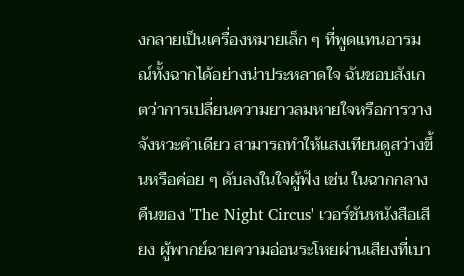งกลายเป็นเครื่องหมายเล็ก ๆ ที่พูดแทนอารมณ์ทั้งฉากได้อย่างน่าประหลาดใจ ฉันชอบสังเกตว่าการเปลี่ยนความยาวลมหายใจหรือการวางจังหวะคำเดียว สามารถทำให้แสงเทียนดูสว่างขึ้นหรือค่อย ๆ ดับลงในใจผู้ฟัง เช่น ในฉากกลางคืนของ 'The Night Circus' เวอร์ชันหนังสือเสียง ผู้พากย์ฉายความอ่อนระโหยผ่านเสียงที่เบา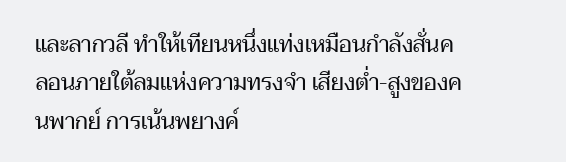และลากวลี ทำให้เทียนหนึ่งแท่งเหมือนกำลังสั่นคลอนภายใต้ลมแห่งความทรงจำ เสียงต่ำ-สูงของคนพากย์ การเน้นพยางค์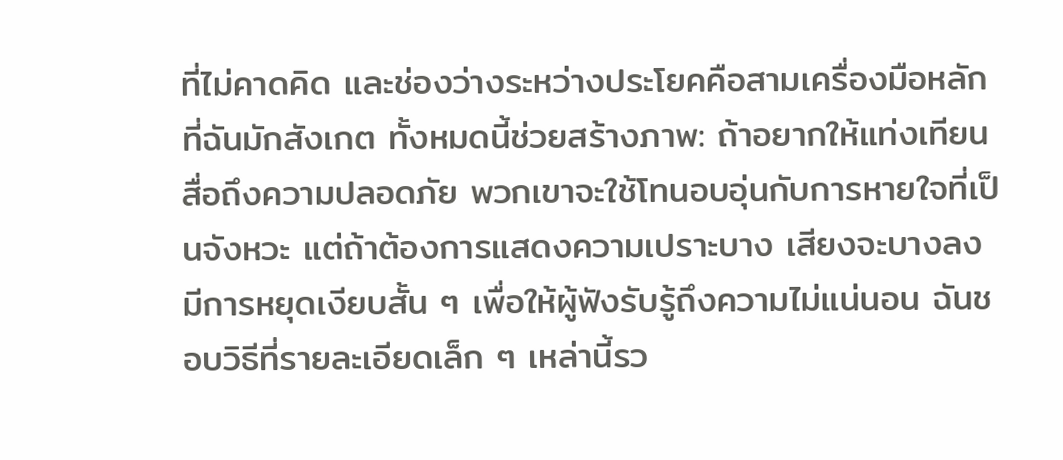ที่ไม่คาดคิด และช่องว่างระหว่างประโยคคือสามเครื่องมือหลักที่ฉันมักสังเกต ทั้งหมดนี้ช่วยสร้างภาพ: ถ้าอยากให้แท่งเทียนสื่อถึงความปลอดภัย พวกเขาจะใช้โทนอบอุ่นกับการหายใจที่เป็นจังหวะ แต่ถ้าต้องการแสดงความเปราะบาง เสียงจะบางลง มีการหยุดเงียบสั้น ๆ เพื่อให้ผู้ฟังรับรู้ถึงความไม่แน่นอน ฉันชอบวิธีที่รายละเอียดเล็ก ๆ เหล่านี้รว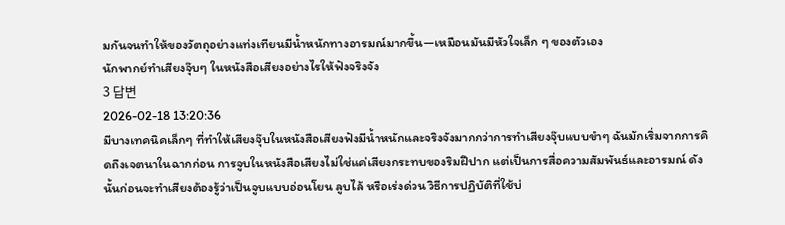มกันจนทำให้ของวัตถุอย่างแท่งเทียนมีน้ำหนักทางอารมณ์มากขึ้น—เหมือนมันมีหัวใจเล็ก ๆ ของตัวเอง
นักพากย์ทำเสียงจุ๊บๆ ในหนังสือเสียงอย่างไรให้ฟังจริงจัง
3 답변
2026-02-18 13:20:36
มีบางเทคนิคเล็กๆ ที่ทำให้เสียงจุ๊บในหนังสือเสียงฟังมีน้ำหนักและจริงจังมากกว่าการทำเสียงจุ๊บแบบขำๆ ฉันมักเริ่มจากการคิดถึงเจตนาในฉากก่อน การจูบในหนังสือเสียงไม่ใช่แค่เสียงกระทบของริมฝีปาก แต่เป็นการสื่อความสัมพันธ์และอารมณ์ ดังนั้นก่อนจะทำเสียงต้องรู้ว่าเป็นจูบแบบอ่อนโยน ลูบไล้ หรือเร่งด่วน วิธีการปฏิบัติที่ใช้บ่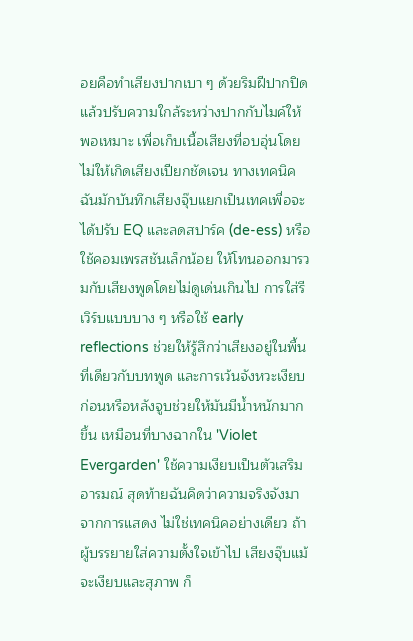อยคือทำเสียงปากเบา ๆ ด้วยริมฝีปากปิด แล้วปรับความใกล้ระหว่างปากกับไมค์ให้พอเหมาะ เพื่อเก็บเนื้อเสียงที่อบอุ่นโดยไม่ให้เกิดเสียงเปียกชัดเจน ทางเทคนิคฉันมักบันทึกเสียงจุ๊บแยกเป็นเทคเพื่อจะได้ปรับ EQ และลดสปาร์ค (de-ess) หรือใช้คอมเพรสชันเล็กน้อย ให้โทนออกมารวมกับเสียงพูดโดยไม่ดูเด่นเกินไป การใส่รีเวิร์บแบบบาง ๆ หรือใช้ early reflections ช่วยให้รู้สึกว่าเสียงอยู่ในพื้นที่เดียวกับบทพูด และการเว้นจังหวะเงียบก่อนหรือหลังจูบช่วยให้มันมีน้ำหนักมากขึ้น เหมือนที่บางฉากใน 'Violet Evergarden' ใช้ความเงียบเป็นตัวเสริมอารมณ์ สุดท้ายฉันคิดว่าความจริงจังมาจากการแสดง ไม่ใช่เทคนิคอย่างเดียว ถ้าผู้บรรยายใส่ความตั้งใจเข้าไป เสียงจุ๊บแม้จะเงียบและสุภาพ ก็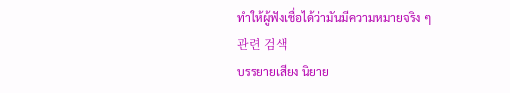ทำให้ผู้ฟังเชื่อได้ว่ามันมีความหมายจริง ๆ
관련 검색
บรรยายเสียง นิยาย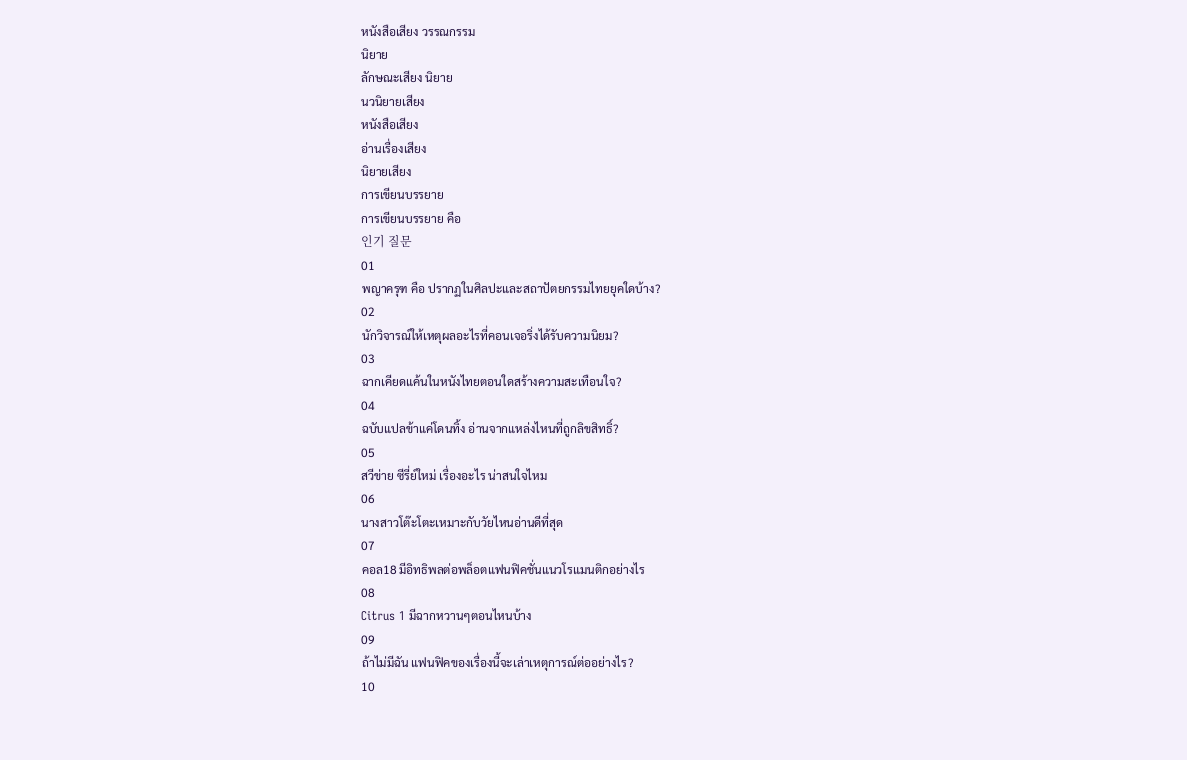หนังสือเสียง วรรณกรรม
นิยาย
ลักษณะเสียง นิยาย
นวนิยายเสียง
หนังสือเสียง
อ่านเรื่องเสียง
นิยายเสียง
การเขียนบรรยาย
การเขียนบรรยาย คือ
인기 질문
01
พญาครุฑ คือ ปรากฏในศิลปะและสถาปัตยกรรมไทยยุคใดบ้าง?
02
นักวิจารณ์ให้เหตุผลอะไรที่คอนเจอริ่งได้รับความนิยม?
03
ฉากเคียดแค้นในหนังไทยตอนใดสร้างความสะเทือนใจ?
04
ฉบับแปลข้าแค่โดนทิ้ง อ่านจากแหล่งไหนที่ถูกลิขสิทธิ์?
05
สวีข่าย ซีรี่ย์ใหม่ เรื่องอะไร น่าสนใจไหม
06
นางสาวโต๊ะโตะเหมาะกับวัยไหนอ่านดีที่สุด
07
คอล18 มีอิทธิพลต่อพล็อตแฟนฟิคชั่นแนวโรแมนติกอย่างไร
08
Citrus 1 มีฉากหวานๆตอนไหนบ้าง
09
ถ้าไม่มีฉัน แฟนฟิคของเรื่องนี้จะเล่าเหตุการณ์ต่ออย่างไร?
10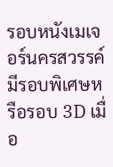รอบหนังเมเจอร์นครสวรรค์ มีรอบพิเศษหรือรอบ 3D เมื่อ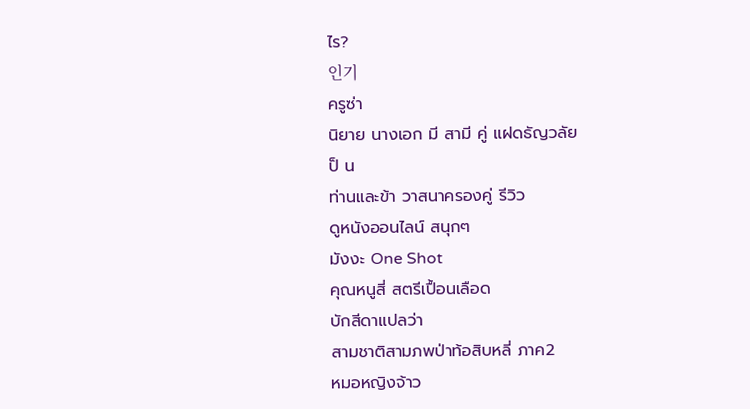ไร?
인기
ครูซ่า
นิยาย นางเอก มี สามี คู่ แฝดธัญวลัย
ป็ น
ท่านและข้า วาสนาครองคู่ รีวิว
ดูหนังออนไลน์ สนุกๆ
มังงะ One Shot
คุณหนูสี่ สตรีเปื้อนเลือด
บักสีดาแปลว่า
สามชาติสามภพป่าท้อสิบหลี่ ภาค2
หมอหญิงจ้าว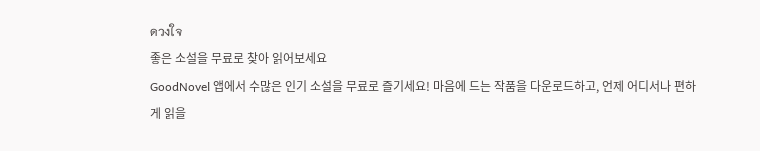ดวงใจ
좋은 소설을 무료로 찾아 읽어보세요
GoodNovel 앱에서 수많은 인기 소설을 무료로 즐기세요! 마음에 드는 작품을 다운로드하고, 언제 어디서나 편하게 읽을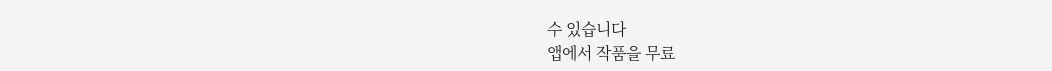수 있습니다
앱에서 작품을 무료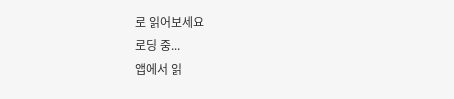로 읽어보세요
로딩 중...
앱에서 읽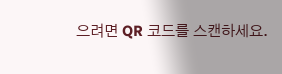으려면 QR 코드를 스캔하세요.